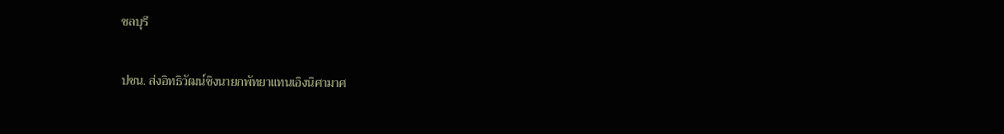ชลบุรี

ปชน. ส่งอิทธิวัฒน์ชิงนายกพัทยาแทนเอิงนิศามาศ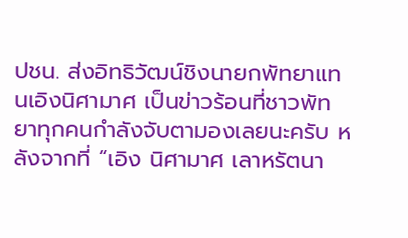ปชน. ส่งอิทธิวัฒน์ชิงนายกพัทยาแทนเอิงนิศามาศ เป็นข่าวร้อนที่ชาวพัทยาทุกคนกำลังจับตามองเลยนะครับ หลังจากที่ “เอิง นิศามาศ เลาหรัตนา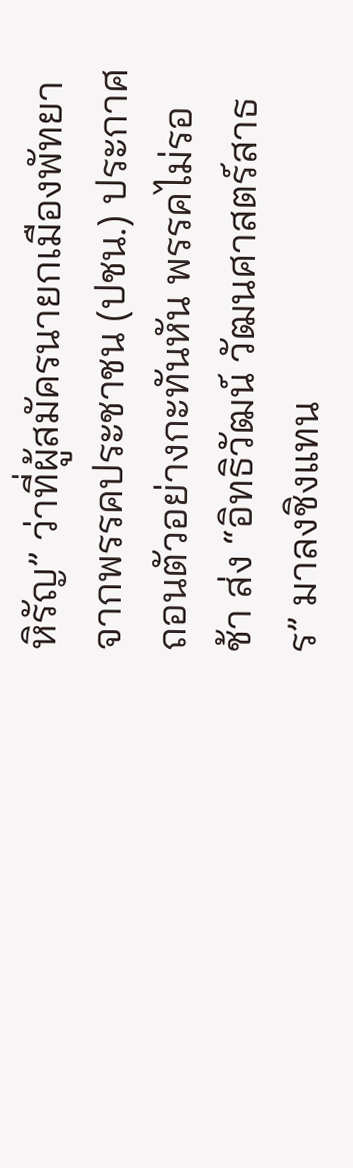หิรัญ” ว่าที่ผู้สมัครนายกเมืองพัทยาจากพรรคประชาชน (ปชน.) ประกาศถอนตัวอย่างกะทันหัน พรรคไม่รอช้า ส่ง “อิทธิวัฒน์ วัฒนศาสตร์สาธร” มาลงชิงแทน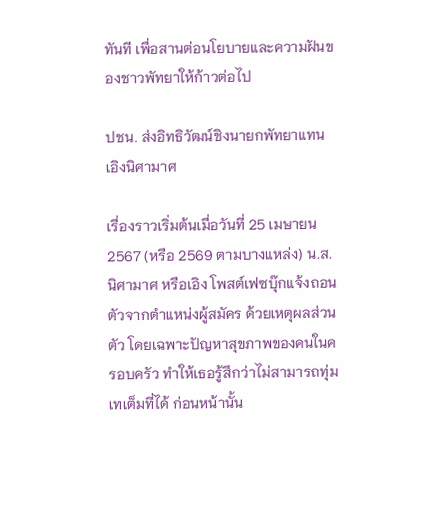ทันที เพื่อสานต่อนโยบายและความฝันของชาวพัทยาให้ก้าวต่อไป

ปชน. ส่งอิทธิวัฒน์ชิงนายกพัทยาแทนเอิงนิศามาศ

เรื่องราวเริ่มต้นเมื่อวันที่ 25 เมษายน 2567 (หรือ 2569 ตามบางแหล่ง) น.ส.นิศามาศ หรือเอิง โพสต์เฟซบุ๊กแจ้งถอนตัวจากตำแหน่งผู้สมัคร ด้วยเหตุผลส่วนตัว โดยเฉพาะปัญหาสุขภาพของคนในครอบครัว ทำให้เธอรู้สึกว่าไม่สามารถทุ่มเทเต็มที่ได้ ก่อนหน้านั้น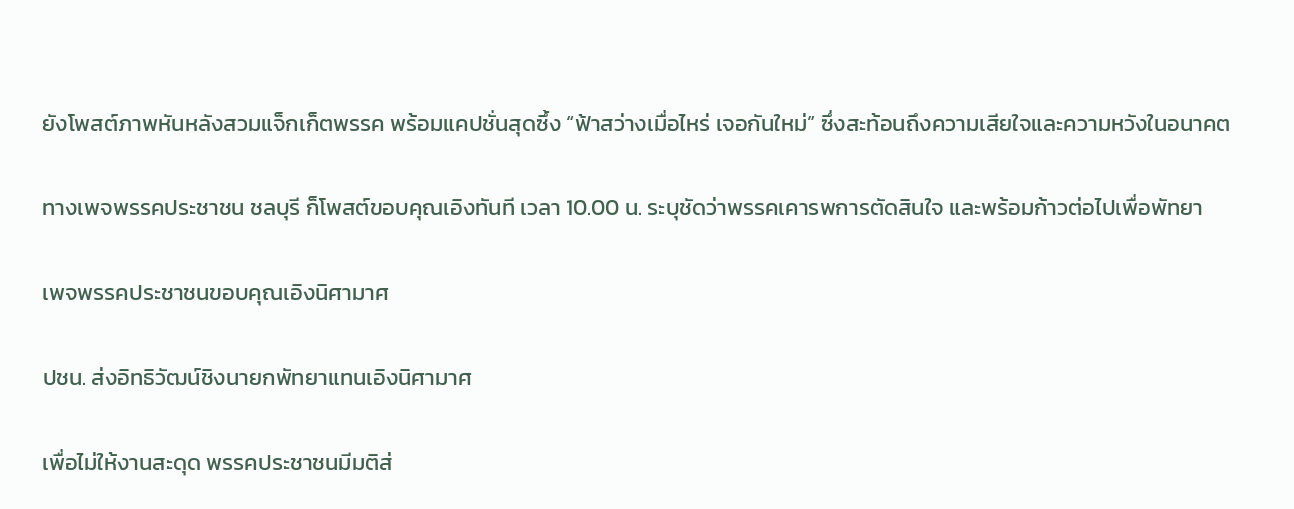ยังโพสต์ภาพหันหลังสวมแจ็กเก็ตพรรค พร้อมแคปชั่นสุดซึ้ง “ฟ้าสว่างเมื่อไหร่ เจอกันใหม่” ซึ่งสะท้อนถึงความเสียใจและความหวังในอนาคต

ทางเพจพรรคประชาชน ชลบุรี ก็โพสต์ขอบคุณเอิงทันที เวลา 10.00 น. ระบุชัดว่าพรรคเคารพการตัดสินใจ และพร้อมก้าวต่อไปเพื่อพัทยา

เพจพรรคประชาชนขอบคุณเอิงนิศามาศ

ปชน. ส่งอิทธิวัฒน์ชิงนายกพัทยาแทนเอิงนิศามาศ

เพื่อไม่ให้งานสะดุด พรรคประชาชนมีมติส่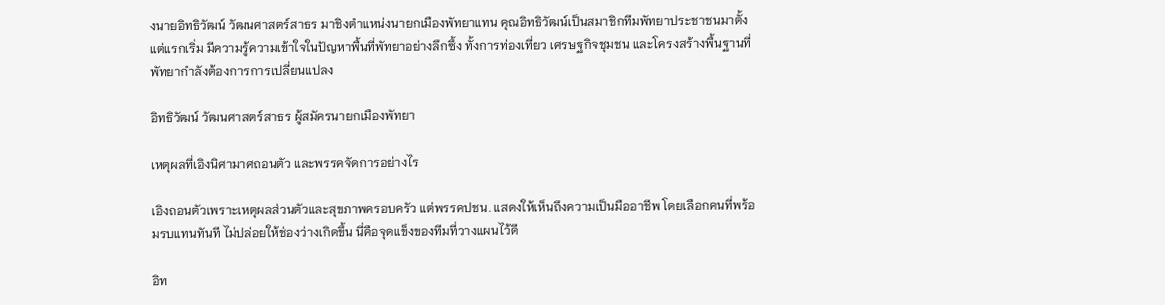งนายอิทธิวัฒน์ วัฒนศาสตร์สาธร มาชิงตำแหน่งนายกเมืองพัทยาแทน คุณอิทธิวัฒน์เป็นสมาชิกทีมพัทยาประชาชนมาตั้งแต่แรกเริ่ม มีความรู้ความเข้าใจในปัญหาพื้นที่พัทยาอย่างลึกซึ้ง ทั้งการท่องเที่ยว เศรษฐกิจชุมชน และโครงสร้างพื้นฐานที่พัทยากำลังต้องการการเปลี่ยนแปลง

อิทธิวัฒน์ วัฒนศาสตร์สาธร ผู้สมัครนายกเมืองพัทยา

เหตุผลที่เอิงนิศามาศถอนตัว และพรรคจัดการอย่างไร

เอิงถอนตัวเพราะเหตุผลส่วนตัวและสุขภาพครอบครัว แต่พรรคปชน. แสดงให้เห็นถึงความเป็นมืออาชีพ โดยเลือกคนที่พร้อมรบแทนทันที ไม่ปล่อยให้ช่องว่างเกิดขึ้น นี่คือจุดแข็งของทีมที่วางแผนไว้ดี

อิท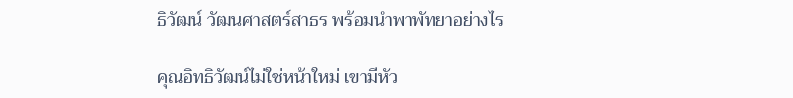ธิวัฒน์ วัฒนศาสตร์สาธร พร้อมนำพาพัทยาอย่างไร

คุณอิทธิวัฒน์ไม่ใช่หน้าใหม่ เขามีหัว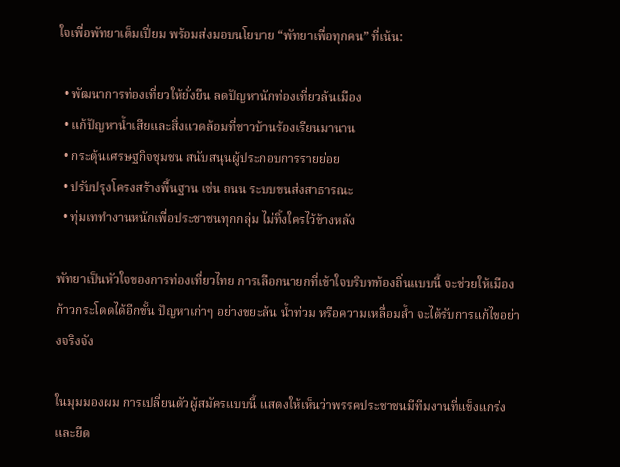ใจเพื่อพัทยาเต็มเปี่ยม พร้อมส่งมอบนโยบาย “พัทยาเพื่อทุกคน” ที่เน้น:

  • พัฒนาการท่องเที่ยวให้ยั่งยืน ลดปัญหานักท่องเที่ยวล้นเมือง
  • แก้ปัญหาน้ำเสียและสิ่งแวดล้อมที่ชาวบ้านร้องเรียนมานาน
  • กระตุ้นเศรษฐกิจชุมชน สนับสนุนผู้ประกอบการรายย่อย
  • ปรับปรุงโครงสร้างพื้นฐาน เช่น ถนน ระบบขนส่งสาธารณะ
  • ทุ่มเททำงานหนักเพื่อประชาชนทุกกลุ่ม ไม่ทิ้งใครไว้ข้างหลัง

พัทยาเป็นหัวใจของการท่องเที่ยวไทย การเลือกนายกที่เข้าใจบริบทท้องถิ่นแบบนี้ จะช่วยให้เมืองก้าวกระโดดได้อีกขั้น ปัญหาเก่าๆ อย่างขยะล้น น้ำท่วม หรือความเหลื่อมล้ำ จะได้รับการแก้ไขอย่างจริงจัง

ในมุมมองผม การเปลี่ยนตัวผู้สมัครแบบนี้ แสดงให้เห็นว่าพรรคประชาชนมีทีมงานที่แข็งแกร่งและยืด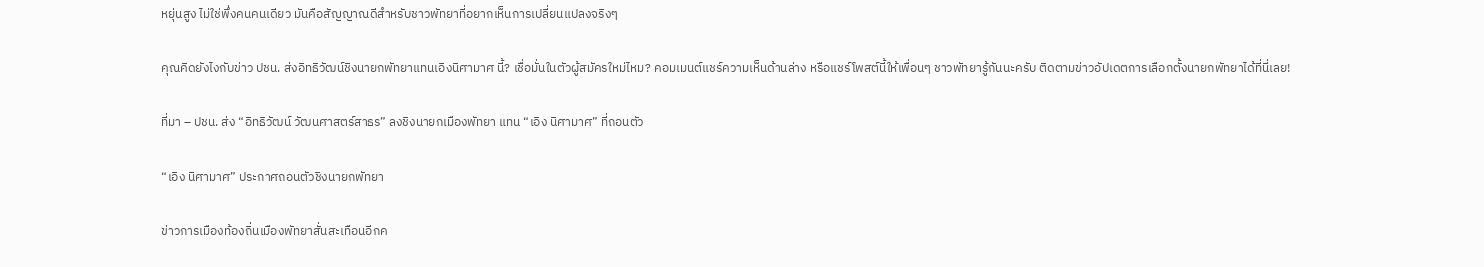หยุ่นสูง ไม่ใช่พึ่งคนคนเดียว มันคือสัญญาณดีสำหรับชาวพัทยาที่อยากเห็นการเปลี่ยนแปลงจริงๆ

คุณคิดยังไงกับข่าว ปชน. ส่งอิทธิวัฒน์ชิงนายกพัทยาแทนเอิงนิศามาศ นี้? เชื่อมั่นในตัวผู้สมัครใหม่ไหม? คอมเมนต์แชร์ความเห็นด้านล่าง หรือแชร์โพสต์นี้ให้เพื่อนๆ ชาวพัทยารู้กันนะครับ ติดตามข่าวอัปเดตการเลือกตั้งนายกพัทยาได้ที่นี่เลย!

ที่มา – ปชน. ส่ง “อิทธิวัฒน์ วัฒนศาสตร์สาธร” ลงชิงนายกเมืองพัทยา แทน “เอิง นิศามาศ” ที่ถอนตัว

“เอิง นิศามาศ” ประกาศถอนตัวชิงนายกพัทยา

ข่าวการเมืองท้องถิ่นเมืองพัทยาสั่นสะเทือนอีกค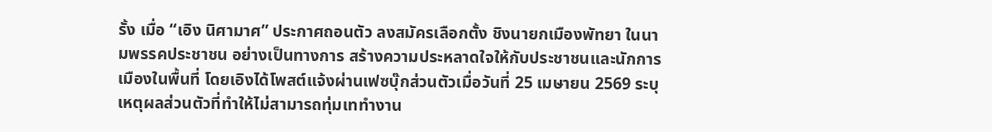รั้ง เมื่อ “เอิง นิศามาศ” ประกาศถอนตัว ลงสมัครเลือกตั้ง ชิงนายกเมืองพัทยา ในนามพรรคประชาชน อย่างเป็นทางการ สร้างความประหลาดใจให้กับประชาชนและนักการเมืองในพื้นที่ โดยเอิงได้โพสต์แจ้งผ่านเฟซบุ๊กส่วนตัวเมื่อวันที่ 25 เมษายน 2569 ระบุเหตุผลส่วนตัวที่ทำให้ไม่สามารถทุ่มเททำงาน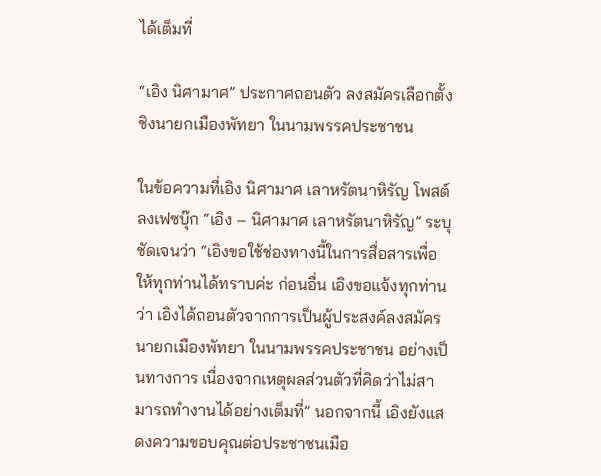ได้เต็มที่

“เอิง นิศามาศ” ประกาศถอนตัว ลงสมัครเลือกตั้ง ชิงนายกเมืองพัทยา ในนามพรรคประชาชน

ในข้อความที่เอิง นิศามาศ เลาหรัตนาหิรัญ โพสต์ลงเฟซบุ๊ก “เอิง – นิศามาศ เลาหรัตนาหิรัญ” ระบุชัดเจนว่า “เอิงขอใช้ช่องทางนี้ในการสื่อสารเพื่อให้ทุกท่านได้ทราบค่ะ ก่อนอื่น เอิงขอแจ้งทุกท่านว่า เอิงได้ถอนตัวจากการเป็นผู้ประสงค์ลงสมัครนายกเมืองพัทยา ในนามพรรคประชาชน อย่างเป็นทางการ เนื่องจากเหตุผลส่วนตัวที่คิดว่าไม่สามารถทำงานได้อย่างเต็มที่” นอกจากนี้ เอิงยังแสดงความขอบคุณต่อประชาชนเมือ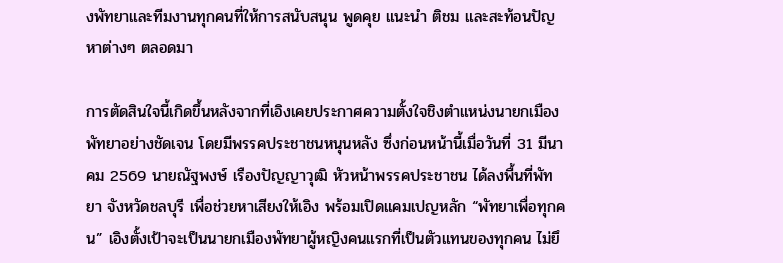งพัทยาและทีมงานทุกคนที่ให้การสนับสนุน พูดคุย แนะนำ ติชม และสะท้อนปัญหาต่างๆ ตลอดมา

การตัดสินใจนี้เกิดขึ้นหลังจากที่เอิงเคยประกาศความตั้งใจชิงตำแหน่งนายกเมืองพัทยาอย่างชัดเจน โดยมีพรรคประชาชนหนุนหลัง ซึ่งก่อนหน้านี้เมื่อวันที่ 31 มีนาคม 2569 นายณัฐพงษ์ เรืองปัญญาวุฒิ หัวหน้าพรรคประชาชน ได้ลงพื้นที่พัทยา จังหวัดชลบุรี เพื่อช่วยหาเสียงให้เอิง พร้อมเปิดแคมเปญหลัก “พัทยาเพื่อทุกคน” เอิงตั้งเป้าจะเป็นนายกเมืองพัทยาผู้หญิงคนแรกที่เป็นตัวแทนของทุกคน ไม่ยึ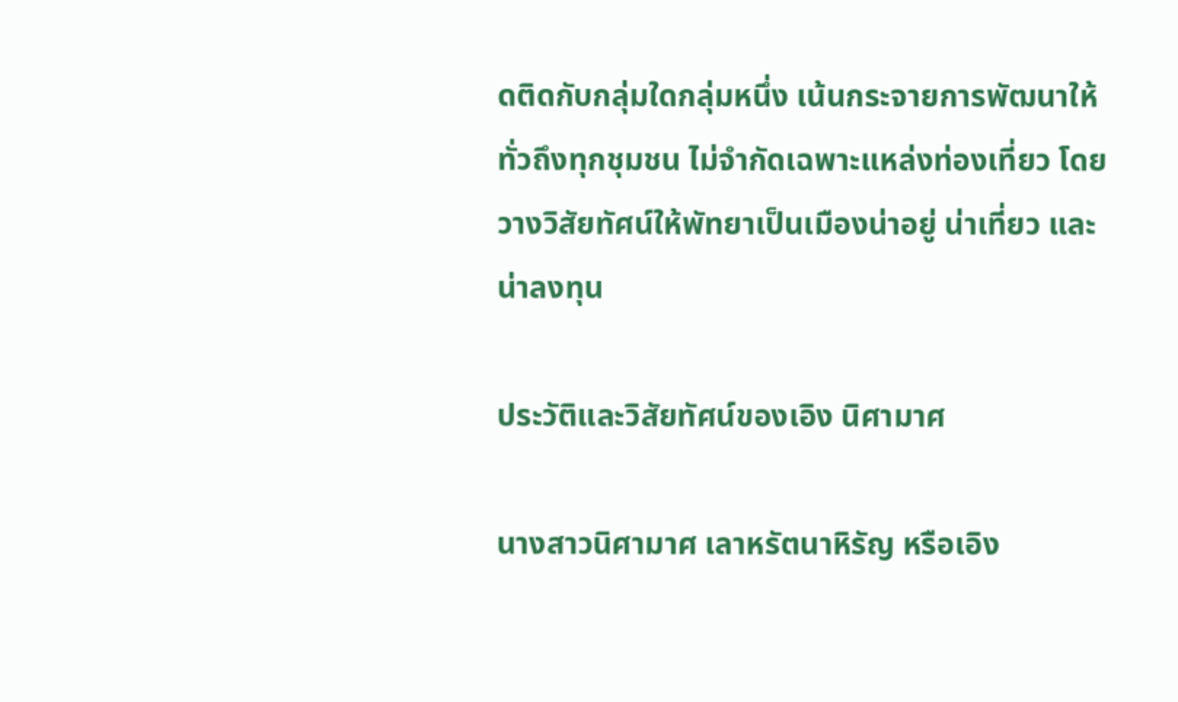ดติดกับกลุ่มใดกลุ่มหนึ่ง เน้นกระจายการพัฒนาให้ทั่วถึงทุกชุมชน ไม่จำกัดเฉพาะแหล่งท่องเที่ยว โดยวางวิสัยทัศน์ให้พัทยาเป็นเมืองน่าอยู่ น่าเที่ยว และน่าลงทุน

ประวัติและวิสัยทัศน์ของเอิง นิศามาศ

นางสาวนิศามาศ เลาหรัตนาหิรัญ หรือเอิง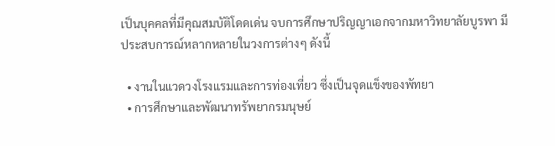เป็นบุคคลที่มีคุณสมบัติโดดเด่น จบการศึกษาปริญญาเอกจากมหาวิทยาลัยบูรพา มีประสบการณ์หลากหลายในวงการต่างๆ ดังนี้

  • งานในแวดวงโรงแรมและการท่องเที่ยว ซึ่งเป็นจุดแข็งของพัทยา
  • การศึกษาและพัฒนาทรัพยากรมนุษย์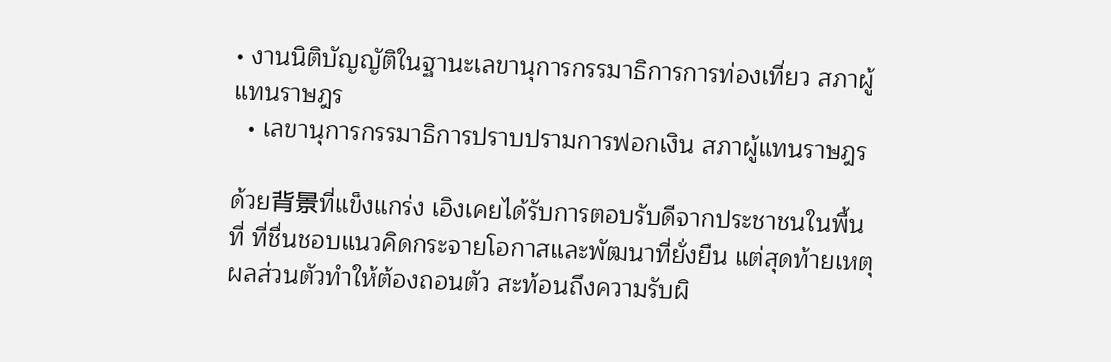• งานนิติบัญญัติในฐานะเลขานุการกรรมาธิการการท่องเที่ยว สภาผู้แทนราษฎร
  • เลขานุการกรรมาธิการปราบปรามการฟอกเงิน สภาผู้แทนราษฎร

ด้วย背景ที่แข็งแกร่ง เอิงเคยได้รับการตอบรับดีจากประชาชนในพื้นที่ ที่ชื่นชอบแนวคิดกระจายโอกาสและพัฒนาที่ยั่งยืน แต่สุดท้ายเหตุผลส่วนตัวทำให้ต้องถอนตัว สะท้อนถึงความรับผิ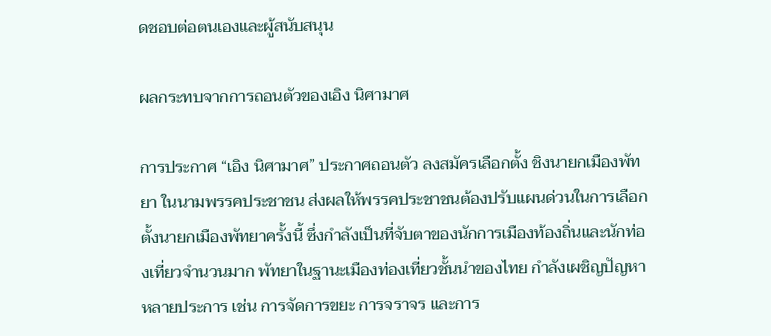ดชอบต่อตนเองและผู้สนับสนุน

ผลกระทบจากการถอนตัวของเอิง นิศามาศ

การประกาศ “เอิง นิศามาศ” ประกาศถอนตัว ลงสมัครเลือกตั้ง ชิงนายกเมืองพัทยา ในนามพรรคประชาชน ส่งผลให้พรรคประชาชนต้องปรับแผนด่วนในการเลือกตั้งนายกเมืองพัทยาครั้งนี้ ซึ่งกำลังเป็นที่จับตาของนักการเมืองท้องถิ่นและนักท่องเที่ยวจำนวนมาก พัทยาในฐานะเมืองท่องเที่ยวชั้นนำของไทย กำลังเผชิญปัญหาหลายประการ เช่น การจัดการขยะ การจราจร และการ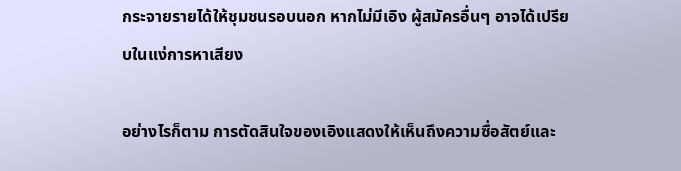กระจายรายได้ให้ชุมชนรอบนอก หากไม่มีเอิง ผู้สมัครอื่นๆ อาจได้เปรียบในแง่การหาเสียง

อย่างไรก็ตาม การตัดสินใจของเอิงแสดงให้เห็นถึงความซื่อสัตย์และ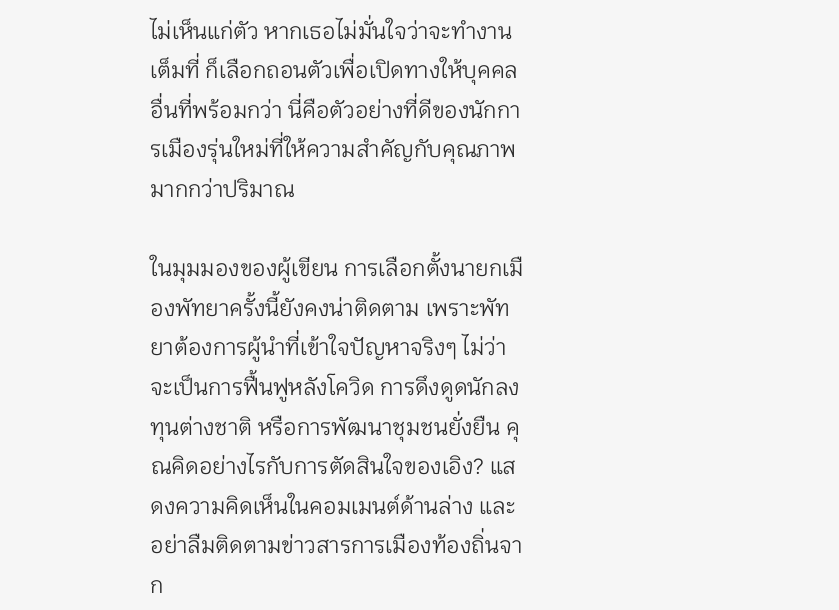ไม่เห็นแก่ตัว หากเธอไม่มั่นใจว่าจะทำงานเต็มที่ ก็เลือกถอนตัวเพื่อเปิดทางให้บุคคลอื่นที่พร้อมกว่า นี่คือตัวอย่างที่ดีของนักการเมืองรุ่นใหม่ที่ให้ความสำคัญกับคุณภาพมากกว่าปริมาณ

ในมุมมองของผู้เขียน การเลือกตั้งนายกเมืองพัทยาครั้งนี้ยังคงน่าติดตาม เพราะพัทยาต้องการผู้นำที่เข้าใจปัญหาจริงๆ ไม่ว่าจะเป็นการฟื้นฟูหลังโควิด การดึงดูดนักลงทุนต่างชาติ หรือการพัฒนาชุมชนยั่งยืน คุณคิดอย่างไรกับการตัดสินใจของเอิง? แสดงความคิดเห็นในคอมเมนต์ด้านล่าง และอย่าลืมติดตามข่าวสารการเมืองท้องถิ่นจาก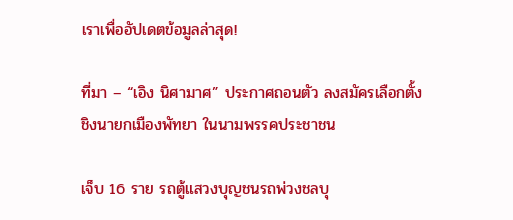เราเพื่ออัปเดตข้อมูลล่าสุด!

ที่มา – “เอิง นิศามาศ” ประกาศถอนตัว ลงสมัครเลือกตั้ง ชิงนายกเมืองพัทยา ในนามพรรคประชาชน

เจ็บ 16 ราย รถตู้แสวงบุญชนรถพ่วงชลบุ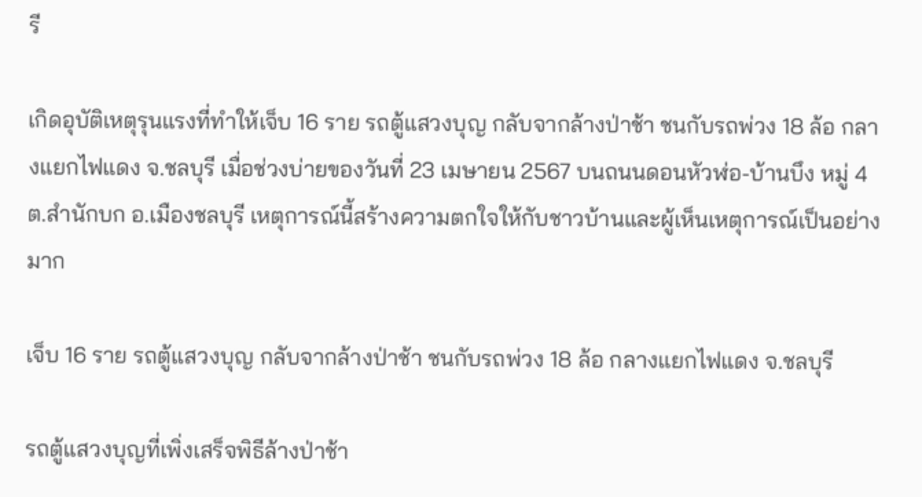รี

เกิดอุบัติเหตุรุนแรงที่ทำให้เจ็บ 16 ราย รถตู้แสวงบุญ กลับจากล้างป่าช้า ชนกับรถพ่วง 18 ล้อ กลางแยกไฟแดง จ.ชลบุรี เมื่อช่วงบ่ายของวันที่ 23 เมษายน 2567 บนถนนดอนหัวฬ่อ-บ้านบึง หมู่ 4 ต.สำนักบก อ.เมืองชลบุรี เหตุการณ์นี้สร้างความตกใจให้กับชาวบ้านและผู้เห็นเหตุการณ์เป็นอย่างมาก

เจ็บ 16 ราย รถตู้แสวงบุญ กลับจากล้างป่าช้า ชนกับรถพ่วง 18 ล้อ กลางแยกไฟแดง จ.ชลบุรี

รถตู้แสวงบุญที่เพิ่งเสร็จพิธีล้างป่าช้า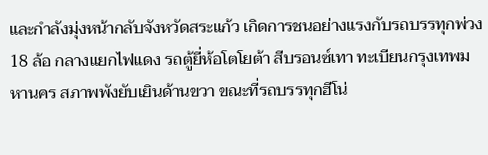และกำลังมุ่งหน้ากลับจังหวัดสระแก้ว เกิดการชนอย่างแรงกับรถบรรทุกพ่วง 18 ล้อ กลางแยกไฟแดง รถตู้ยี่ห้อโตโยต้า สีบรอนซ์เทา ทะเบียนกรุงเทพมหานคร สภาพพังยับเยินด้านขวา ขณะที่รถบรรทุกฮีโน่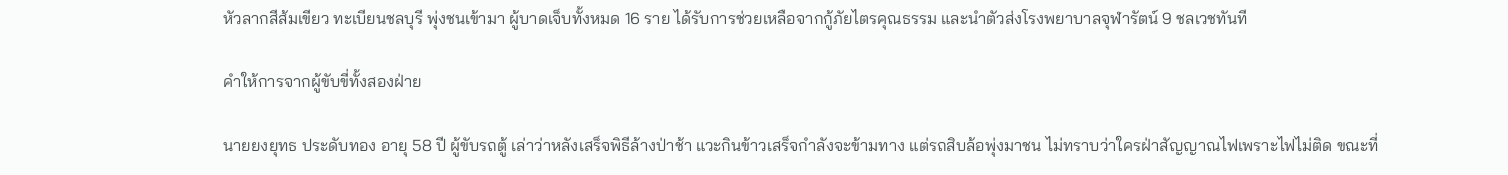หัวลากสีส้มเขียว ทะเบียนชลบุรี พุ่งชนเข้ามา ผู้บาดเจ็บทั้งหมด 16 ราย ได้รับการช่วยเหลือจากกู้ภัยไตรคุณธรรม และนำตัวส่งโรงพยาบาลจุฬารัตน์ 9 ชลเวชทันที

คำให้การจากผู้ขับขี่ทั้งสองฝ่าย

นายยงยุทธ ประดับทอง อายุ 58 ปี ผู้ขับรถตู้ เล่าว่าหลังเสร็จพิธีล้างป่าช้า แวะกินข้าวเสร็จกำลังจะข้ามทาง แต่รถสิบล้อพุ่งมาชน ไม่ทราบว่าใครฝ่าสัญญาณไฟเพราะไฟไม่ติด ขณะที่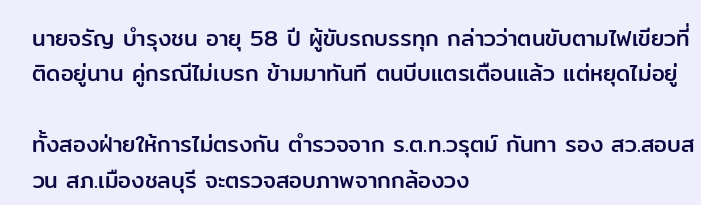นายจรัญ บำรุงชน อายุ 58 ปี ผู้ขับรถบรรทุก กล่าวว่าตนขับตามไฟเขียวที่ติดอยู่นาน คู่กรณีไม่เบรก ข้ามมาทันที ตนบีบแตรเตือนแล้ว แต่หยุดไม่อยู่

ทั้งสองฝ่ายให้การไม่ตรงกัน ตำรวจจาก ร.ต.ท.วรุตม์ กันทา รอง สว.สอบสวน สภ.เมืองชลบุรี จะตรวจสอบภาพจากกล้องวง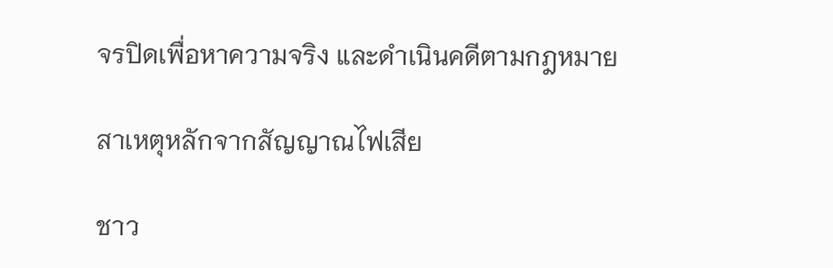จรปิดเพื่อหาความจริง และดำเนินคดีตามกฎหมาย

สาเหตุหลักจากสัญญาณไฟเสีย

ชาว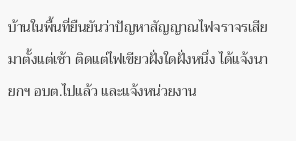บ้านในพื้นที่ยืนยันว่าปัญหาสัญญาณไฟจราจรเสียมาตั้งแต่เช้า ติดแต่ไฟเขียวฝั่งใดฝั่งหนึ่ง ได้แจ้งนายกฯ อบต.ไปแล้ว และแจ้งหน่วยงาน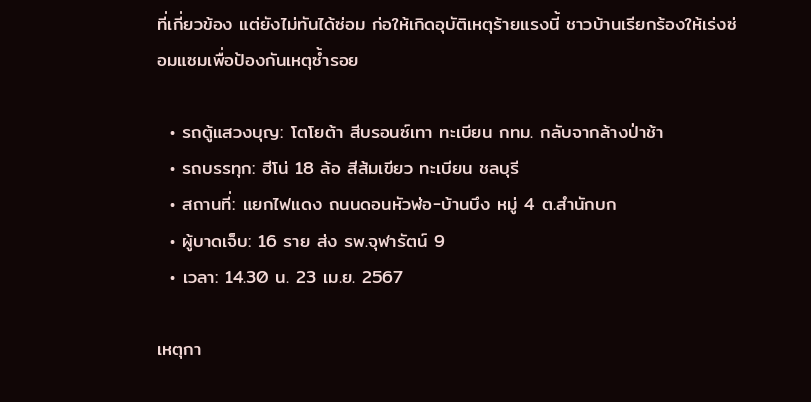ที่เกี่ยวข้อง แต่ยังไม่ทันได้ซ่อม ก่อให้เกิดอุบัติเหตุร้ายแรงนี้ ชาวบ้านเรียกร้องให้เร่งซ่อมแซมเพื่อป้องกันเหตุซ้ำรอย

  • รถตู้แสวงบุญ: โตโยต้า สีบรอนซ์เทา ทะเบียน กทม. กลับจากล้างป่าช้า
  • รถบรรทุก: ฮีโน่ 18 ล้อ สีส้มเขียว ทะเบียน ชลบุรี
  • สถานที่: แยกไฟแดง ถนนดอนหัวฬ่อ-บ้านบึง หมู่ 4 ต.สำนักบก
  • ผู้บาดเจ็บ: 16 ราย ส่ง รพ.จุฬารัตน์ 9
  • เวลา: 14.30 น. 23 เม.ย. 2567

เหตุกา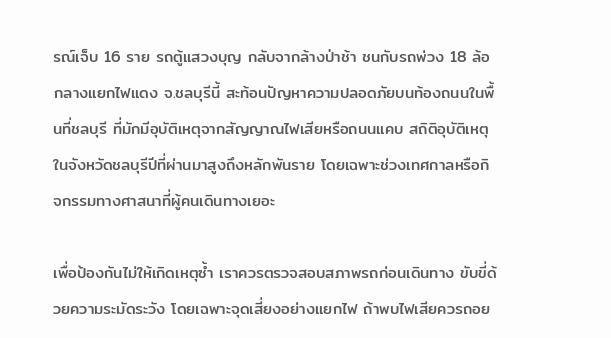รณ์เจ็บ 16 ราย รถตู้แสวงบุญ กลับจากล้างป่าช้า ชนกับรถพ่วง 18 ล้อ กลางแยกไฟแดง จ.ชลบุรีนี้ สะท้อนปัญหาความปลอดภัยบนท้องถนนในพื้นที่ชลบุรี ที่มักมีอุบัติเหตุจากสัญญาณไฟเสียหรือถนนแคบ สถิติอุบัติเหตุในจังหวัดชลบุรีปีที่ผ่านมาสูงถึงหลักพันราย โดยเฉพาะช่วงเทศกาลหรือกิจกรรมทางศาสนาที่ผู้คนเดินทางเยอะ

เพื่อป้องกันไม่ให้เกิดเหตุซ้ำ เราควรตรวจสอบสภาพรถก่อนเดินทาง ขับขี่ด้วยความระมัดระวัง โดยเฉพาะจุดเสี่ยงอย่างแยกไฟ ถ้าพบไฟเสียควรถอย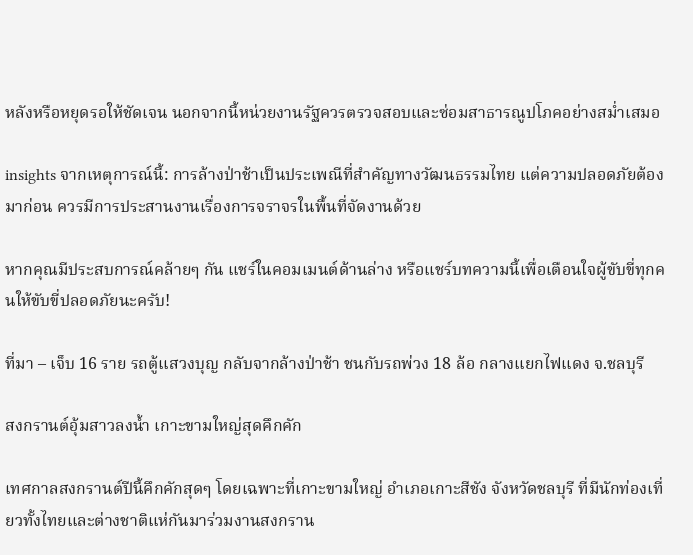หลังหรือหยุดรอให้ชัดเจน นอกจากนี้หน่วยงานรัฐควรตรวจสอบและซ่อมสาธารณูปโภคอย่างสม่ำเสมอ

insights จากเหตุการณ์นี้: การล้างป่าช้าเป็นประเพณีที่สำคัญทางวัฒนธรรมไทย แต่ความปลอดภัยต้องมาก่อน ควรมีการประสานงานเรื่องการจราจรในพื้นที่จัดงานด้วย

หากคุณมีประสบการณ์คล้ายๆ กัน แชร์ในคอมเมนต์ด้านล่าง หรือแชร์บทความนี้เพื่อเตือนใจผู้ขับขี่ทุกคนให้ขับขี่ปลอดภัยนะครับ!

ที่มา – เจ็บ 16 ราย รถตู้แสวงบุญ กลับจากล้างป่าช้า ชนกับรถพ่วง 18 ล้อ กลางแยกไฟแดง จ.ชลบุรี

สงกรานต์อุ้มสาวลงน้ำ เกาะขามใหญ่สุดคึกคัก

เทศกาลสงกรานต์ปีนี้คึกคักสุดๆ โดยเฉพาะที่เกาะขามใหญ่ อำเภอเกาะสีชัง จังหวัดชลบุรี ที่มีนักท่องเที่ยวทั้งไทยและต่างชาติแห่กันมาร่วมงานสงกราน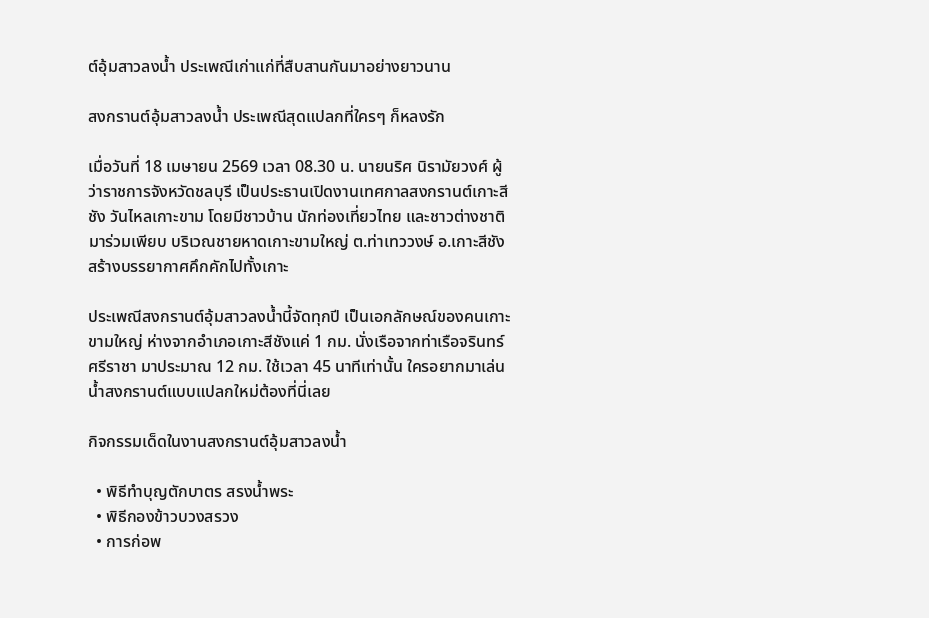ต์อุ้มสาวลงน้ำ ประเพณีเก่าแก่ที่สืบสานกันมาอย่างยาวนาน

สงกรานต์อุ้มสาวลงน้ำ ประเพณีสุดแปลกที่ใครๆ ก็หลงรัก

เมื่อวันที่ 18 เมษายน 2569 เวลา 08.30 น. นายนริศ นิรามัยวงศ์ ผู้ว่าราชการจังหวัดชลบุรี เป็นประธานเปิดงานเทศกาลสงกรานต์เกาะสีชัง วันไหลเกาะขาม โดยมีชาวบ้าน นักท่องเที่ยวไทย และชาวต่างชาติมาร่วมเพียบ บริเวณชายหาดเกาะขามใหญ่ ต.ท่าเทววงษ์ อ.เกาะสีชัง สร้างบรรยากาศคึกคักไปทั้งเกาะ

ประเพณีสงกรานต์อุ้มสาวลงน้ำนี้จัดทุกปี เป็นเอกลักษณ์ของคนเกาะขามใหญ่ ห่างจากอำเภอเกาะสีชังแค่ 1 กม. นั่งเรือจากท่าเรือจรินทร์ ศรีราชา มาประมาณ 12 กม. ใช้เวลา 45 นาทีเท่านั้น ใครอยากมาเล่นน้ำสงกรานต์แบบแปลกใหม่ต้องที่นี่เลย

กิจกรรมเด็ดในงานสงกรานต์อุ้มสาวลงน้ำ

  • พิธีทำบุญตักบาตร สรงน้ำพระ
  • พิธีกองข้าวบวงสรวง
  • การก่อพ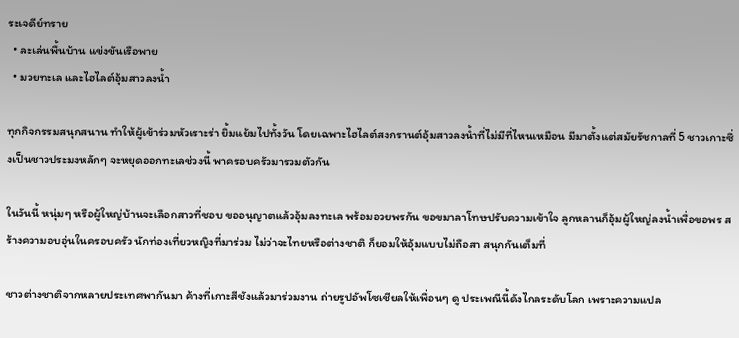ระเจดีย์ทราย
  • ละเล่นพื้นบ้าน แข่งขันเรือพาย
  • มวยทะเล และไฮไลต์อุ้มสาวลงน้ำ

ทุกกิจกรรมสนุกสนาน ทำให้ผู้เข้าร่วมหัวเราะร่า ยิ้มแย้มไปทั้งวัน โดยเฉพาะไฮไลต์สงกรานต์อุ้มสาวลงน้ำที่ไม่มีที่ไหนเหมือน มีมาตั้งแต่สมัยรัชกาลที่ 5 ชาวเกาะซึ่งเป็นชาวประมงหลักๆ จะหยุดออกทะเลช่วงนี้ พาครอบครัวมารวมตัวกัน

ในวันนี้ หนุ่มๆ หรือผู้ใหญ่บ้านจะเลือกสาวที่ชอบ ขออนุญาตแล้วอุ้มลงทะเล พร้อมอวยพรกัน ขอขมาลาโทษปรับความเข้าใจ ลูกหลานก็อุ้มผู้ใหญ่ลงน้ำเพื่อขอพร สร้างความอบอุ่นในครอบครัว นักท่องเที่ยวหญิงที่มาร่วม ไม่ว่าจะไทยหรือต่างชาติ ก็ยอมให้อุ้มแบบไม่ถือสา สนุกกันเต็มที่

ชาวต่างชาติจากหลายประเทศพากันมา ค้างที่เกาะสีชังแล้วมาร่วมงาน ถ่ายรูปอัพโซเชียลให้เพื่อนๆ ดู ประเพณีนี้ดังไกลระดับโลก เพราะความแปล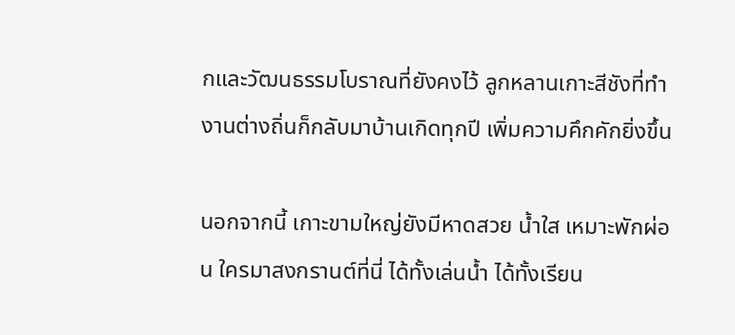กและวัฒนธรรมโบราณที่ยังคงไว้ ลูกหลานเกาะสีชังที่ทำงานต่างถิ่นก็กลับมาบ้านเกิดทุกปี เพิ่มความคึกคักยิ่งขึ้น

นอกจากนี้ เกาะขามใหญ่ยังมีหาดสวย น้ำใส เหมาะพักผ่อน ใครมาสงกรานต์ที่นี่ ได้ทั้งเล่นน้ำ ได้ทั้งเรียน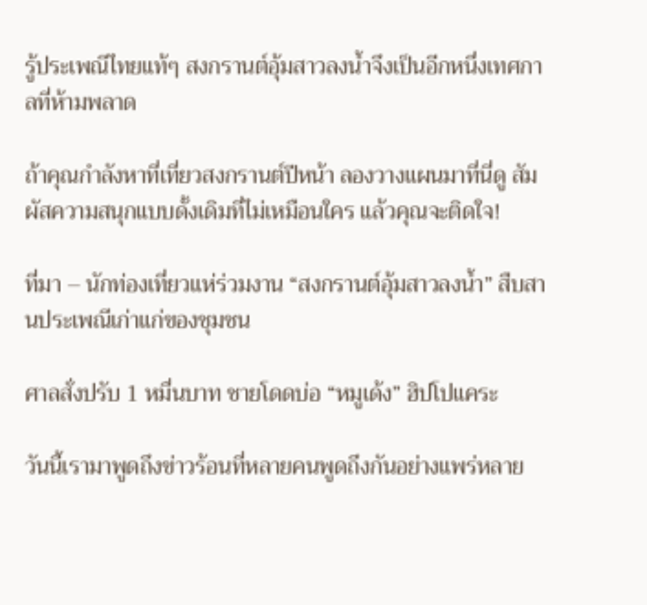รู้ประเพณีไทยแท้ๆ สงกรานต์อุ้มสาวลงน้ำจึงเป็นอีกหนึ่งเทศกาลที่ห้ามพลาด

ถ้าคุณกำลังหาที่เที่ยวสงกรานต์ปีหน้า ลองวางแผนมาที่นี่ดู สัมผัสความสนุกแบบดั้งเดิมที่ไม่เหมือนใคร แล้วคุณจะติดใจ!

ที่มา – นักท่องเที่ยวแห่ร่วมงาน “สงกรานต์อุ้มสาวลงน้ำ” สืบสานประเพณีเก่าแก่ของชุมชน

ศาลสั่งปรับ 1 หมื่นบาท ชายโดดบ่อ “หมูเด้ง” ฮิปโปแคระ

วันนี้เรามาพูดถึงข่าวร้อนที่หลายคนพูดถึงกันอย่างแพร่หลาย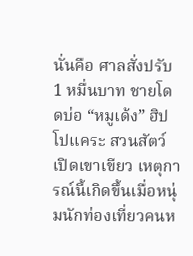นั่นคือ ศาลสั่งปรับ 1 หมื่นบาท ชายโดดบ่อ “หมูเด้ง” ฮิปโปแคระ สวนสัตว์เปิดเขาเขียว เหตุการณ์นี้เกิดขึ้นเมื่อหนุ่มนักท่องเที่ยวคนห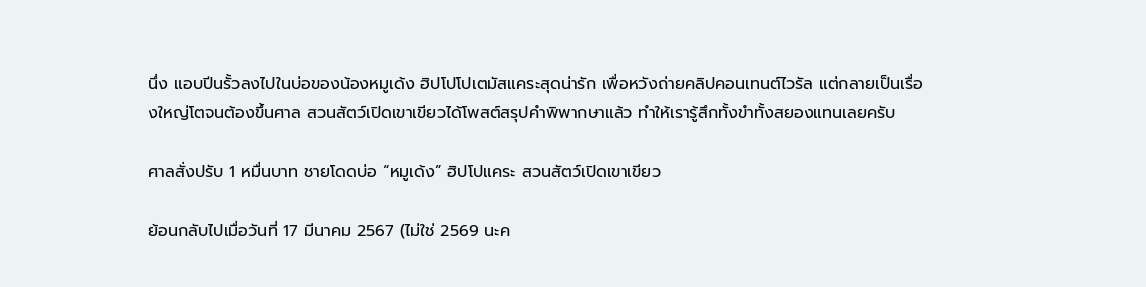นึ่ง แอบปีนรั้วลงไปในบ่อของน้องหมูเด้ง ฮิปโปโปเตมัสแคระสุดน่ารัก เพื่อหวังถ่ายคลิปคอนเทนต์ไวรัล แต่กลายเป็นเรื่องใหญ่โตจนต้องขึ้นศาล สวนสัตว์เปิดเขาเขียวได้โพสต์สรุปคำพิพากษาแล้ว ทำให้เรารู้สึกทั้งขำทั้งสยองแทนเลยครับ

ศาลสั่งปรับ 1 หมื่นบาท ชายโดดบ่อ “หมูเด้ง” ฮิปโปแคระ สวนสัตว์เปิดเขาเขียว

ย้อนกลับไปเมื่อวันที่ 17 มีนาคม 2567 (ไม่ใช่ 2569 นะค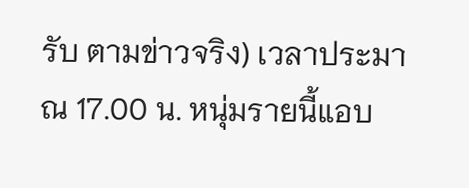รับ ตามข่าวจริง) เวลาประมาณ 17.00 น. หนุ่มรายนี้แอบ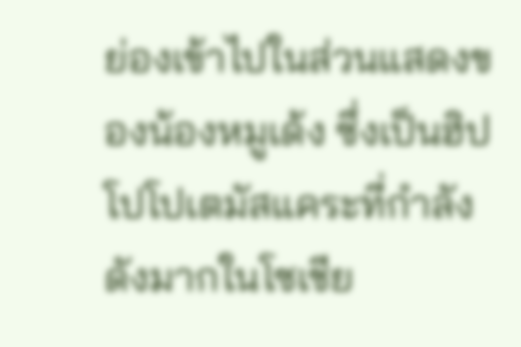ย่องเข้าไปในส่วนแสดงของน้องหมูเด้ง ซึ่งเป็นฮิปโปโปเตมัสแคระที่กำลังดังมากในโซเชีย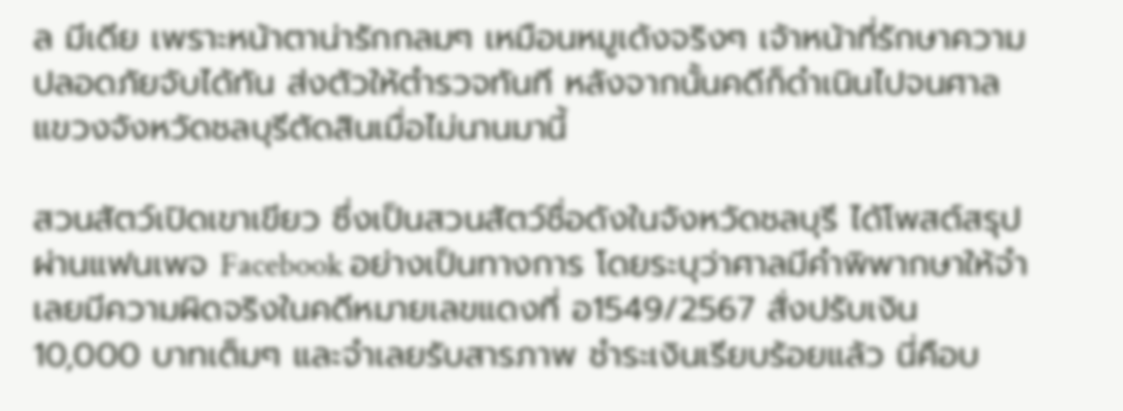ล มีเดีย เพราะหน้าตาน่ารักกลมๆ เหมือนหมูเด้งจริงๆ เจ้าหน้าที่รักษาความปลอดภัยจับได้ทัน ส่งตัวให้ตำรวจทันที หลังจากนั้นคดีก็ดำเนินไปจนศาลแขวงจังหวัดชลบุรีตัดสินเมื่อไม่นานมานี้

สวนสัตว์เปิดเขาเขียว ซึ่งเป็นสวนสัตว์ชื่อดังในจังหวัดชลบุรี ได้โพสต์สรุปผ่านแฟนเพจ Facebook อย่างเป็นทางการ โดยระบุว่าศาลมีคำพิพากษาให้จำเลยมีความผิดจริงในคดีหมายเลขแดงที่ อ1549/2567 สั่งปรับเงิน 10,000 บาทเต็มๆ และจำเลยรับสารภาพ ชำระเงินเรียบร้อยแล้ว นี่คือบ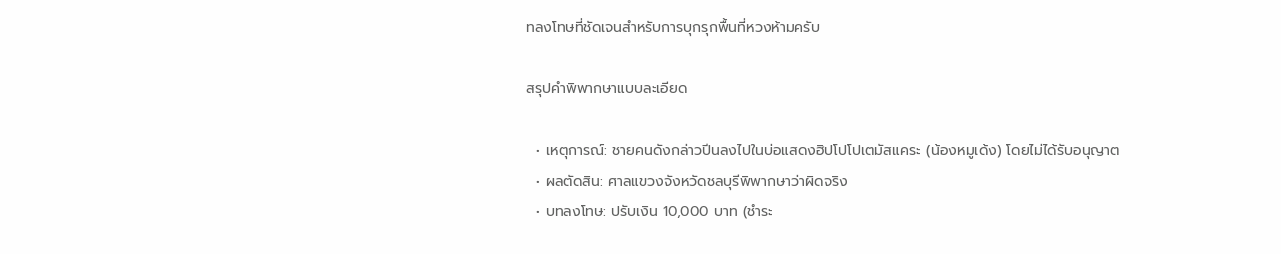ทลงโทษที่ชัดเจนสำหรับการบุกรุกพื้นที่หวงห้ามครับ

สรุปคำพิพากษาแบบละเอียด

  • เหตุการณ์: ชายคนดังกล่าวปีนลงไปในบ่อแสดงฮิปโปโปเตมัสแคระ (น้องหมูเด้ง) โดยไม่ได้รับอนุญาต
  • ผลตัดสิน: ศาลแขวงจังหวัดชลบุรีพิพากษาว่าผิดจริง
  • บทลงโทษ: ปรับเงิน 10,000 บาท (ชำระ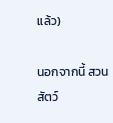แล้ว)

นอกจากนี้ สวนสัตว์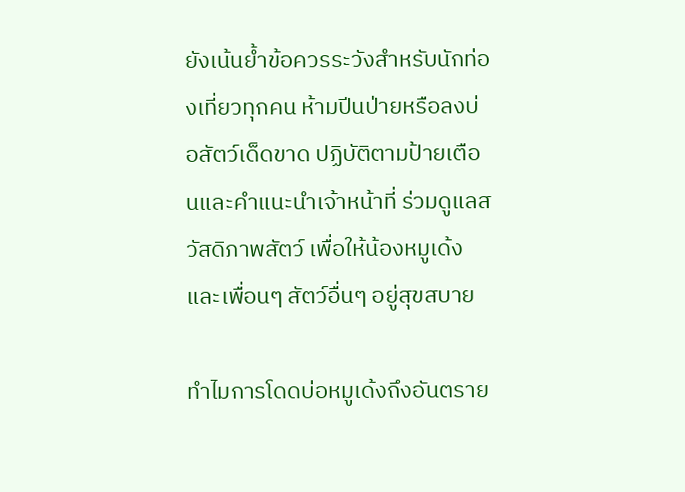ยังเน้นย้ำข้อควรระวังสำหรับนักท่องเที่ยวทุกคน ห้ามปีนป่ายหรือลงบ่อสัตว์เด็ดขาด ปฏิบัติตามป้ายเตือนและคำแนะนำเจ้าหน้าที่ ร่วมดูแลสวัสดิภาพสัตว์ เพื่อให้น้องหมูเด้งและเพื่อนๆ สัตว์อื่นๆ อยู่สุขสบาย

ทำไมการโดดบ่อหมูเด้งถึงอันตราย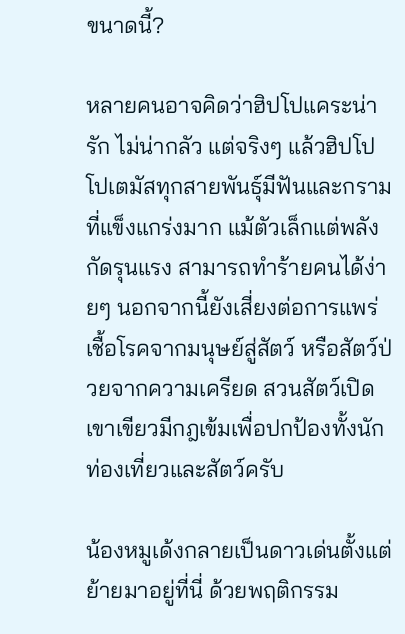ขนาดนี้?

หลายคนอาจคิดว่าฮิปโปแคระน่ารัก ไม่น่ากลัว แต่จริงๆ แล้วฮิปโปโปเตมัสทุกสายพันธุ์มีฟันและกรามที่แข็งแกร่งมาก แม้ตัวเล็กแต่พลังกัดรุนแรง สามารถทำร้ายคนได้ง่ายๆ นอกจากนี้ยังเสี่ยงต่อการแพร่เชื้อโรคจากมนุษย์สู่สัตว์ หรือสัตว์ป่วยจากความเครียด สวนสัตว์เปิดเขาเขียวมีกฎเข้มเพื่อปกป้องทั้งนักท่องเที่ยวและสัตว์ครับ

น้องหมูเด้งกลายเป็นดาวเด่นตั้งแต่ย้ายมาอยู่ที่นี่ ด้วยพฤติกรรม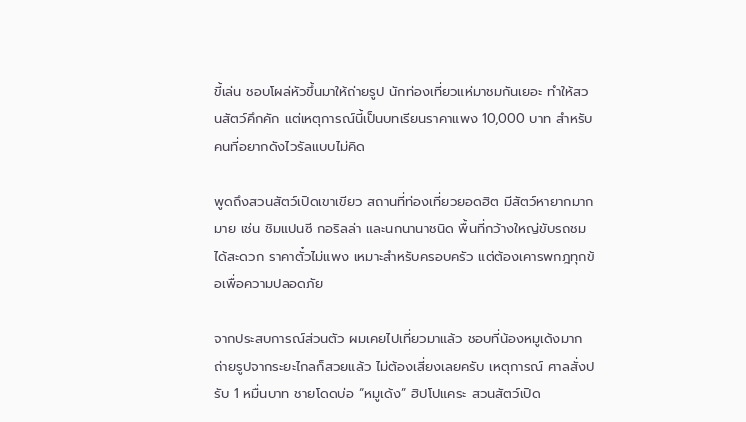ขี้เล่น ชอบโผล่หัวขึ้นมาให้ถ่ายรูป นักท่องเที่ยวแห่มาชมกันเยอะ ทำให้สวนสัตว์คึกคัก แต่เหตุการณ์นี้เป็นบทเรียนราคาแพง 10,000 บาท สำหรับคนที่อยากดังไวรัลแบบไม่คิด

พูดถึงสวนสัตว์เปิดเขาเขียว สถานที่ท่องเที่ยวยอดฮิต มีสัตว์หายากมากมาย เช่น ชิมแปนซี กอริลล่า และนกนานาชนิด พื้นที่กว้างใหญ่ขับรถชมได้สะดวก ราคาตั๋วไม่แพง เหมาะสำหรับครอบครัว แต่ต้องเคารพกฎทุกข้อเพื่อความปลอดภัย

จากประสบการณ์ส่วนตัว ผมเคยไปเที่ยวมาแล้ว ชอบที่น้องหมูเด้งมาก ถ่ายรูปจากระยะไกลก็สวยแล้ว ไม่ต้องเสี่ยงเลยครับ เหตุการณ์ ศาลสั่งปรับ 1 หมื่นบาท ชายโดดบ่อ “หมูเด้ง” ฮิปโปแคระ สวนสัตว์เปิด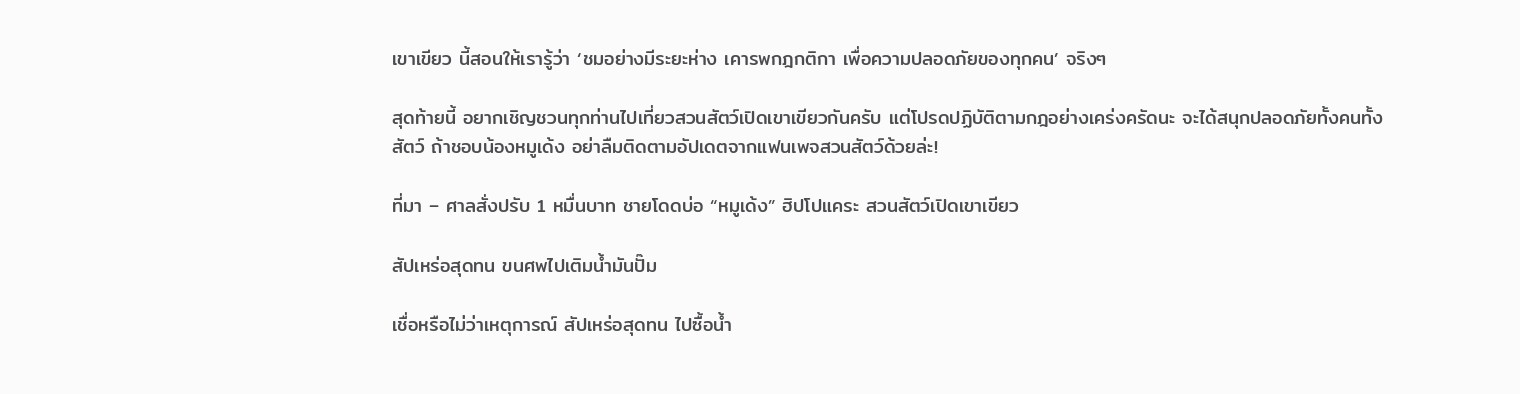เขาเขียว นี้สอนให้เรารู้ว่า ‘ชมอย่างมีระยะห่าง เคารพกฎกติกา เพื่อความปลอดภัยของทุกคน’ จริงๆ

สุดท้ายนี้ อยากเชิญชวนทุกท่านไปเที่ยวสวนสัตว์เปิดเขาเขียวกันครับ แต่โปรดปฏิบัติตามกฎอย่างเคร่งครัดนะ จะได้สนุกปลอดภัยทั้งคนทั้งสัตว์ ถ้าชอบน้องหมูเด้ง อย่าลืมติดตามอัปเดตจากแฟนเพจสวนสัตว์ด้วยล่ะ!

ที่มา – ศาลสั่งปรับ 1 หมื่นบาท ชายโดดบ่อ “หมูเด้ง” ฮิปโปแคระ สวนสัตว์เปิดเขาเขียว

สัปเหร่อสุดทน ขนศพไปเติมน้ำมันปั๊ม

เชื่อหรือไม่ว่าเหตุการณ์ สัปเหร่อสุดทน ไปซื้อน้ำ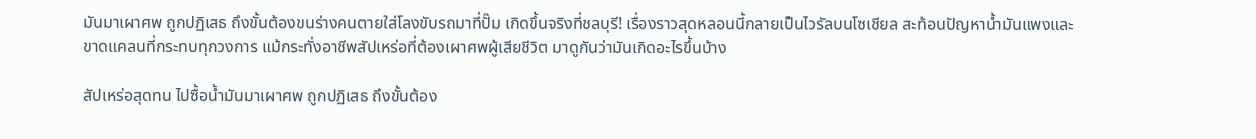มันมาเผาศพ ถูกปฏิเสธ ถึงขั้นต้องขนร่างคนตายใส่โลงขับรถมาที่ปั๊ม เกิดขึ้นจริงที่ชลบุรี! เรื่องราวสุดหลอนนี้กลายเป็นไวรัลบนโซเชียล สะท้อนปัญหาน้ำมันแพงและขาดแคลนที่กระทบทุกวงการ แม้กระทั่งอาชีพสัปเหร่อที่ต้องเผาศพผู้เสียชีวิต มาดูกันว่ามันเกิดอะไรขึ้นบ้าง

สัปเหร่อสุดทน ไปซื้อน้ำมันมาเผาศพ ถูกปฏิเสธ ถึงขั้นต้อง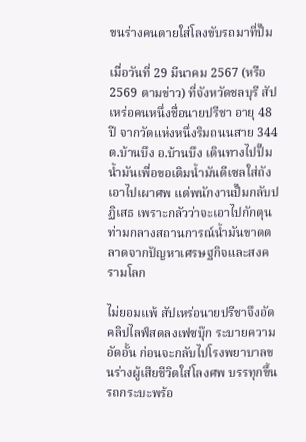ขนร่างคนตายใส่โลงขับรถมาที่ปั๊ม

เมื่อวันที่ 29 มีนาคม 2567 (หรือ 2569 ตามข่าว) ที่จังหวัดชลบุรี สัปเหร่อคนหนึ่งชื่อนายปรีชา อายุ 48 ปี จากวัดแห่งหนึ่งริมถนนสาย 344 ต.บ้านบึง อ.บ้านบึง เดินทางไปปั๊มน้ำมันเพื่อขอเติมน้ำมันดีเซลใส่ถัง เอาไปเผาศพ แต่พนักงานปั๊มกลับปฏิเสธ เพราะกลัวว่าจะเอาไปกักตุน ท่ามกลางสถานการณ์น้ำมันขาดตลาดจากปัญหาเศรษฐกิจและสงครามโลก

ไม่ยอมแพ้ สัปเหร่อนายปรีชาจึงอัดคลิปไลฟ์สดลงเฟซบุ๊ก ระบายความอัดอั้น ก่อนจะกลับไปโรงพยาบาลขนร่างผู้เสียชีวิตใส่โลงศพ บรรทุกขึ้นรถกระบะพร้อ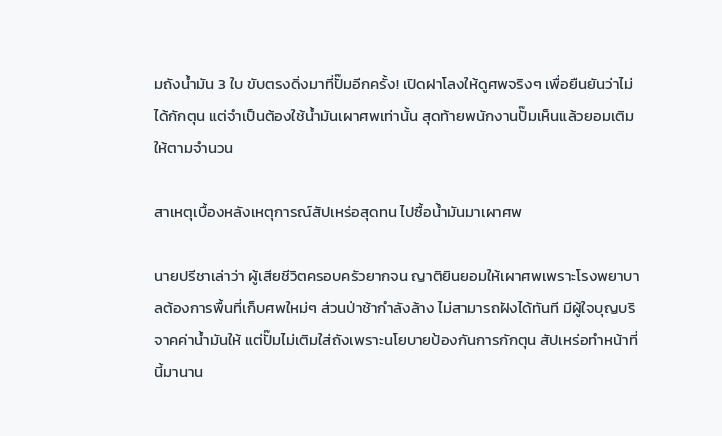มถังน้ำมัน 3 ใบ ขับตรงดิ่งมาที่ปั๊มอีกครั้ง! เปิดฝาโลงให้ดูศพจริงๆ เพื่อยืนยันว่าไม่ได้กักตุน แต่จำเป็นต้องใช้น้ำมันเผาศพเท่านั้น สุดท้ายพนักงานปั๊มเห็นแล้วยอมเติมให้ตามจำนวน

สาเหตุเบื้องหลังเหตุการณ์สัปเหร่อสุดทน ไปซื้อน้ำมันมาเผาศพ

นายปรีชาเล่าว่า ผู้เสียชีวิตครอบครัวยากจน ญาติยินยอมให้เผาศพเพราะโรงพยาบาลต้องการพื้นที่เก็บศพใหม่ๆ ส่วนป่าช้ากำลังล้าง ไม่สามารถฝังได้ทันที มีผู้ใจบุญบริจาคค่าน้ำมันให้ แต่ปั๊มไม่เติมใส่ถังเพราะนโยบายป้องกันการกักตุน สัปเหร่อทำหน้าที่นี้มานาน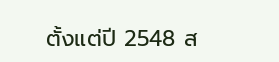ตั้งแต่ปี 2548 ส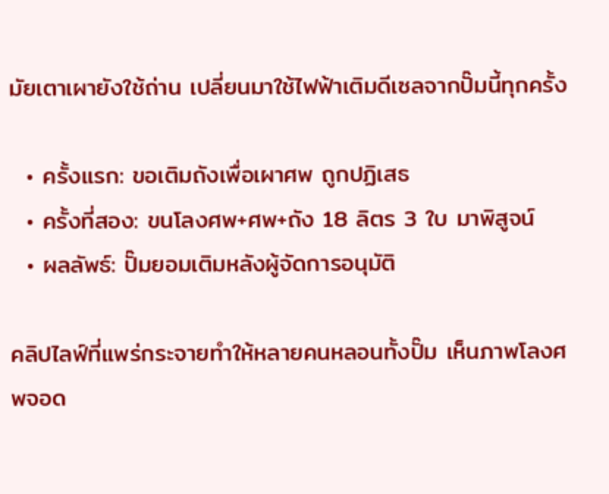มัยเตาเผายังใช้ถ่าน เปลี่ยนมาใช้ไฟฟ้าเติมดีเซลจากปั๊มนี้ทุกครั้ง

  • ครั้งแรก: ขอเติมถังเพื่อเผาศพ ถูกปฏิเสธ
  • ครั้งที่สอง: ขนโลงศพ+ศพ+ถัง 18 ลิตร 3 ใบ มาพิสูจน์
  • ผลลัพธ์: ปั๊มยอมเติมหลังผู้จัดการอนุมัติ

คลิปไลฟ์ที่แพร่กระจายทำให้หลายคนหลอนทั้งปั๊ม เห็นภาพโลงศพจอด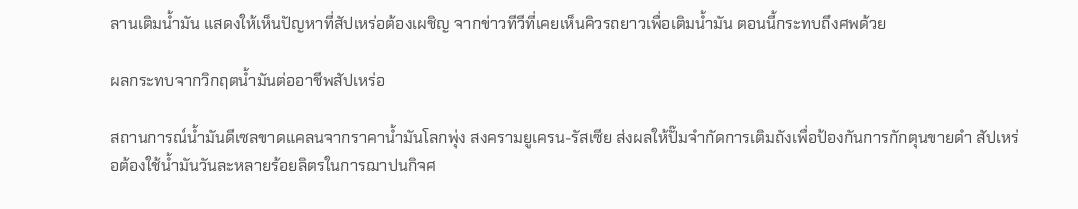ลานเติมน้ำมัน แสดงให้เห็นปัญหาที่สัปเหร่อต้องเผชิญ จากข่าวทีวีที่เคยเห็นคิวรถยาวเพื่อเติมน้ำมัน ตอนนี้กระทบถึงศพด้วย

ผลกระทบจากวิกฤตน้ำมันต่ออาชีพสัปเหร่อ

สถานการณ์น้ำมันดีเซลขาดแคลนจากราคาน้ำมันโลกพุ่ง สงครามยูเครน-รัสเซีย ส่งผลให้ปั๊มจำกัดการเติมถังเพื่อป้องกันการกักตุนขายดำ สัปเหร่อต้องใช้น้ำมันวันละหลายร้อยลิตรในการฌาปนกิจศ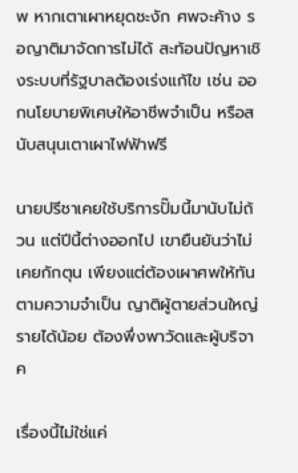พ หากเตาเผาหยุดชะงัก ศพจะค้าง รอญาติมาจัดการไม่ได้ สะท้อนปัญหาเชิงระบบที่รัฐบาลต้องเร่งแก้ไข เช่น ออกนโยบายพิเศษให้อาชีพจำเป็น หรือสนับสนุนเตาเผาไฟฟ้าฟรี

นายปรีชาเคยใช้บริการปั๊มนี้มานับไม่ถ้วน แต่ปีนี้ต่างออกไป เขายืนยันว่าไม่เคยกักตุน เพียงแต่ต้องเผาศพให้ทันตามความจำเป็น ญาติผู้ตายส่วนใหญ่รายได้น้อย ต้องพึ่งพาวัดและผู้บริจาค

เรื่องนี้ไม่ใช่แค่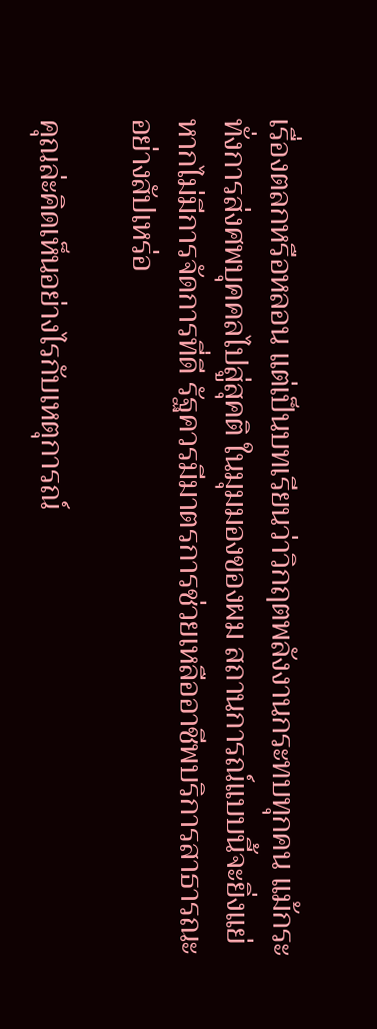เรื่องตลกหรือหลอน แต่เป็นบทเรียนว่าวิกฤตพลังงานกระทบทุกคน แม้กระทั่งการส่งศพบุคคลไปสู่สุคติ ในมุมมองของผม สถานการณ์แบบนี้จะยิ่งแย่หากไม่มีการจัดการที่ดี รัฐควรมีมาตรการช่วยเหลืออาชีพบริการสาธารณะอย่างสัปเหร่อ

คุณล่ะคิดเห็นอย่างไรกับเหตุการณ์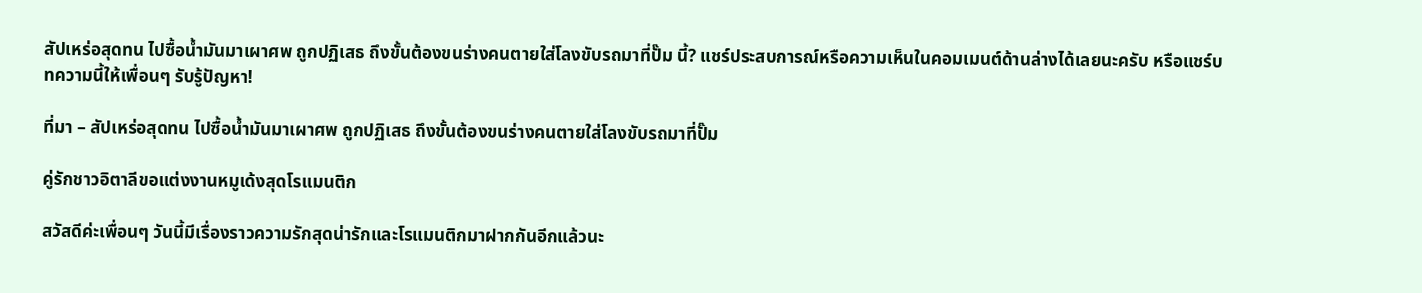สัปเหร่อสุดทน ไปซื้อน้ำมันมาเผาศพ ถูกปฏิเสธ ถึงขั้นต้องขนร่างคนตายใส่โลงขับรถมาที่ปั๊ม นี้? แชร์ประสบการณ์หรือความเห็นในคอมเมนต์ด้านล่างได้เลยนะครับ หรือแชร์บทความนี้ให้เพื่อนๆ รับรู้ปัญหา!

ที่มา – สัปเหร่อสุดทน ไปซื้อน้ำมันมาเผาศพ ถูกปฏิเสธ ถึงขั้นต้องขนร่างคนตายใส่โลงขับรถมาที่ปั๊ม

คู่รักชาวอิตาลีขอแต่งงานหมูเด้งสุดโรแมนติก

สวัสดีค่ะเพื่อนๆ วันนี้มีเรื่องราวความรักสุดน่ารักและโรแมนติกมาฝากกันอีกแล้วนะ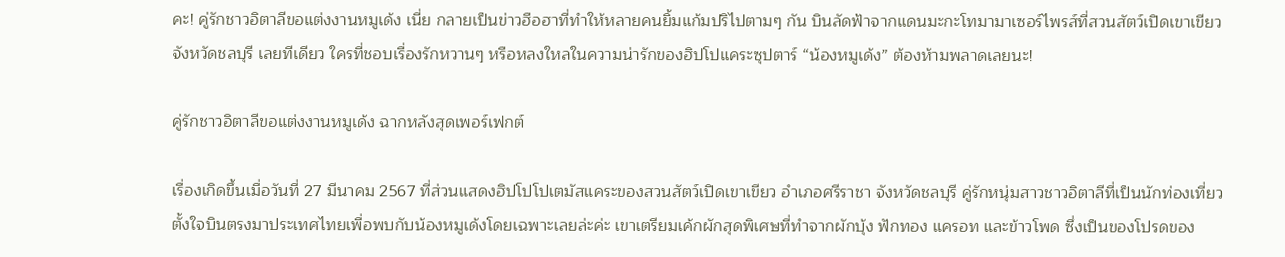คะ! คู่รักชาวอิตาลีขอแต่งงานหมูเด้ง เนี่ย กลายเป็นข่าวฮือฮาที่ทำให้หลายคนยิ้มแก้มปริไปตามๆ กัน บินลัดฟ้าจากแดนมะกะโทมามาเซอร์ไพรส์ที่สวนสัตว์เปิดเขาเขียว จังหวัดชลบุรี เลยทีเดียว ใครที่ชอบเรื่องรักหวานๆ หรือหลงใหลในความน่ารักของฮิปโปแคระซุปตาร์ “น้องหมูเด้ง” ต้องห้ามพลาดเลยนะ!

คู่รักชาวอิตาลีขอแต่งงานหมูเด้ง ฉากหลังสุดเพอร์เฟกต์

เรื่องเกิดขึ้นเมื่อวันที่ 27 มีนาคม 2567 ที่ส่วนแสดงฮิปโปโปเตมัสแคระของสวนสัตว์เปิดเขาเขียว อำเภอศรีราชา จังหวัดชลบุรี คู่รักหนุ่มสาวชาวอิตาลีที่เป็นนักท่องเที่ยว ตั้งใจบินตรงมาประเทศไทยเพื่อพบกับน้องหมูเด้งโดยเฉพาะเลยล่ะค่ะ เขาเตรียมเค้กผักสุดพิเศษที่ทำจากผักบุ้ง ฟักทอง แครอท และข้าวโพด ซึ่งเป็นของโปรดของ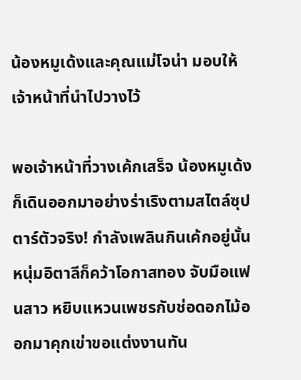น้องหมูเด้งและคุณแม่โจน่า มอบให้เจ้าหน้าที่นำไปวางไว้

พอเจ้าหน้าที่วางเค้กเสร็จ น้องหมูเด้งก็เดินออกมาอย่างร่าเริงตามสไตล์ซุปตาร์ตัวจริง! กำลังเพลินกินเค้กอยู่นั้น หนุ่มอิตาลีก็คว้าโอกาสทอง จับมือแฟนสาว หยิบแหวนเพชรกับช่อดอกไม้ออกมาคุกเข่าขอแต่งงานทัน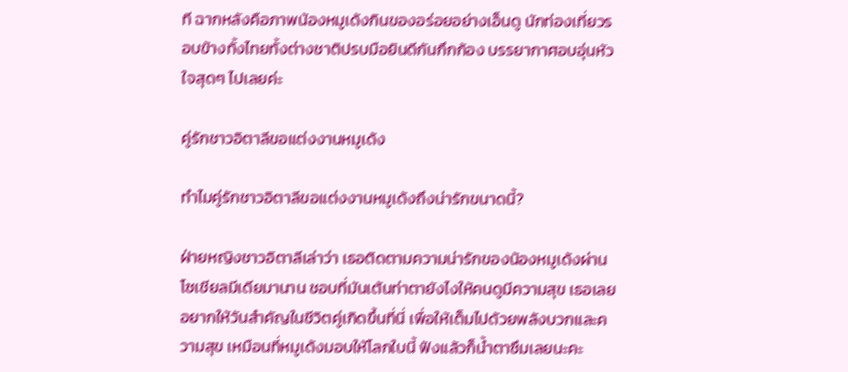ที ฉากหลังคือภาพน้องหมูเด้งกินของอร่อยอย่างเอ็นดู นักท่องเที่ยวรอบข้างทั้งไทยทั้งต่างชาติปรบมือยินดีกันกึกก้อง บรรยากาศอบอุ่นหัวใจสุดๆ ไปเลยค่ะ

คู่รักชาวอิตาลีขอแต่งงานหมูเด้ง

ทำไมคู่รักชาวอิตาลีขอแต่งงานหมูเด้งถึงน่ารักขนาดนี้?

ฝ่ายหญิงชาวอิตาลีเล่าว่า เธอติดตามความน่ารักของน้องหมูเด้งผ่านโซเชียลมีเดียมานาน ชอบที่มันเต้นท่าตายังไงให้คนดูมีความสุข เธอเลยอยากให้วันสำคัญในชีวิตคู่เกิดขึ้นที่นี่ เพื่อให้เต็มไปด้วยพลังบวกและความสุข เหมือนที่หมูเด้งมอบให้โลกใบนี้ ฟังแล้วก็น้ำตาซึมเลยนะคะ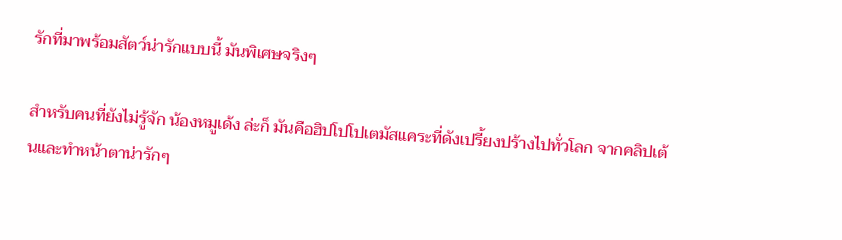รักที่มาพร้อมสัตว์น่ารักแบบนี้ มันพิเศษจริงๆ

สำหรับคนที่ยังไม่รู้จัก น้องหมูเด้ง ล่ะก็ มันคือฮิปโปโปเตมัสแคระที่ดังเปรี้ยงปร้างไปทั่วโลก จากคลิปเต้นและทำหน้าตาน่ารักๆ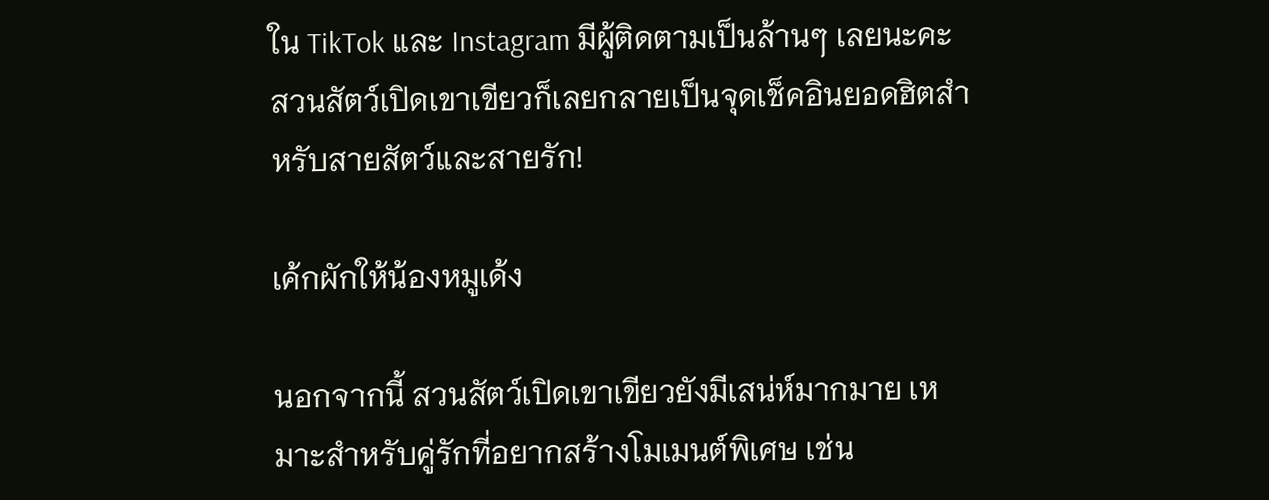ใน TikTok และ Instagram มีผู้ติดตามเป็นล้านๆ เลยนะคะ สวนสัตว์เปิดเขาเขียวก็เลยกลายเป็นจุดเช็คอินยอดฮิตสำหรับสายสัตว์และสายรัก!

เค้กผักให้น้องหมูเด้ง

นอกจากนี้ สวนสัตว์เปิดเขาเขียวยังมีเสน่ห์มากมาย เหมาะสำหรับคู่รักที่อยากสร้างโมเมนต์พิเศษ เช่น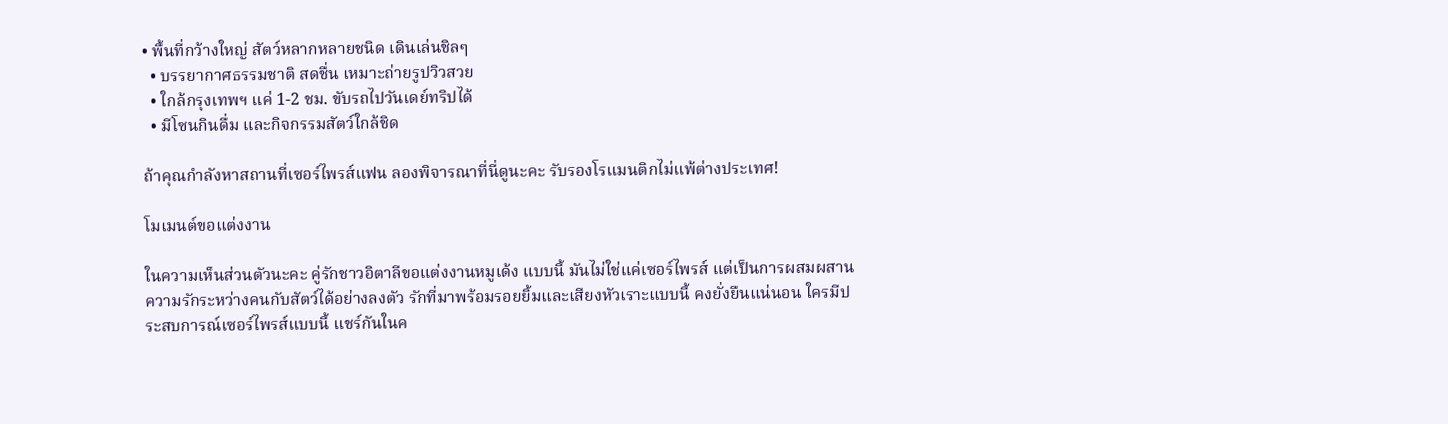• พื้นที่กว้างใหญ่ สัตว์หลากหลายชนิด เดินเล่นชิลๆ
  • บรรยากาศธรรมชาติ สดชื่น เหมาะถ่ายรูปวิวสวย
  • ใกล้กรุงเทพฯ แค่ 1-2 ชม. ขับรถไปวันเดย์ทริปได้
  • มีโซนกินดื่ม และกิจกรรมสัตว์ใกล้ชิด

ถ้าคุณกำลังหาสถานที่เซอร์ไพรส์แฟน ลองพิจารณาที่นี่ดูนะคะ รับรองโรแมนติกไม่แพ้ต่างประเทศ!

โมเมนต์ขอแต่งงาน

ในความเห็นส่วนตัวนะคะ คู่รักชาวอิตาลีขอแต่งงานหมูเด้ง แบบนี้ มันไม่ใช่แค่เซอร์ไพรส์ แต่เป็นการผสมผสานความรักระหว่างคนกับสัตว์ได้อย่างลงตัว รักที่มาพร้อมรอยยิ้มและเสียงหัวเราะแบบนี้ คงยั่งยืนแน่นอน ใครมีประสบการณ์เซอร์ไพรส์แบบนี้ แชร์กันในค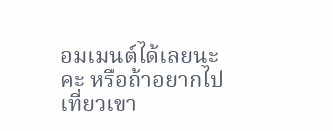อมเมนต์ได้เลยนะคะ หรือถ้าอยากไปเที่ยวเขา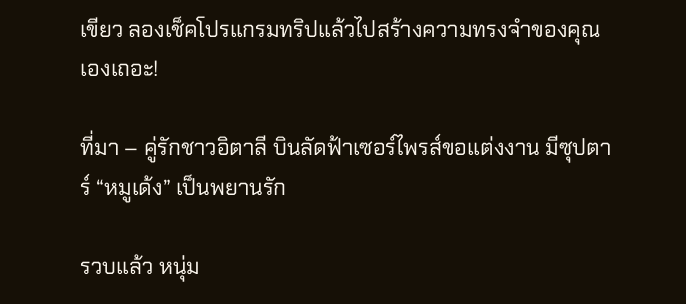เขียว ลองเช็คโปรแกรมทริปแล้วไปสร้างความทรงจำของคุณเองเถอะ!

ที่มา – คู่รักชาวอิตาลี บินลัดฟ้าเซอร์ไพรส์ขอแต่งงาน มีซุปตาร์ “หมูเด้ง” เป็นพยานรัก

รวบแล้ว หนุ่ม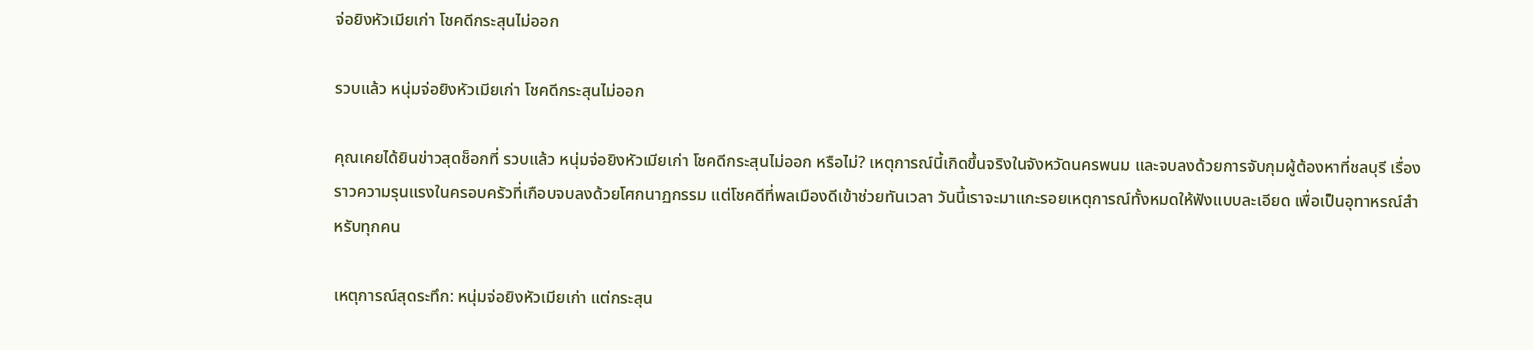จ่อยิงหัวเมียเก่า โชคดีกระสุนไม่ออก

รวบแล้ว หนุ่มจ่อยิงหัวเมียเก่า โชคดีกระสุนไม่ออก

คุณเคยได้ยินข่าวสุดช็อกที่ รวบแล้ว หนุ่มจ่อยิงหัวเมียเก่า โชคดีกระสุนไม่ออก หรือไม่? เหตุการณ์นี้เกิดขึ้นจริงในจังหวัดนครพนม และจบลงด้วยการจับกุมผู้ต้องหาที่ชลบุรี เรื่องราวความรุนแรงในครอบครัวที่เกือบจบลงด้วยโศกนาฏกรรม แต่โชคดีที่พลเมืองดีเข้าช่วยทันเวลา วันนี้เราจะมาแกะรอยเหตุการณ์ทั้งหมดให้ฟังแบบละเอียด เพื่อเป็นอุทาหรณ์สำหรับทุกคน

เหตุการณ์สุดระทึก: หนุ่มจ่อยิงหัวเมียเก่า แต่กระสุน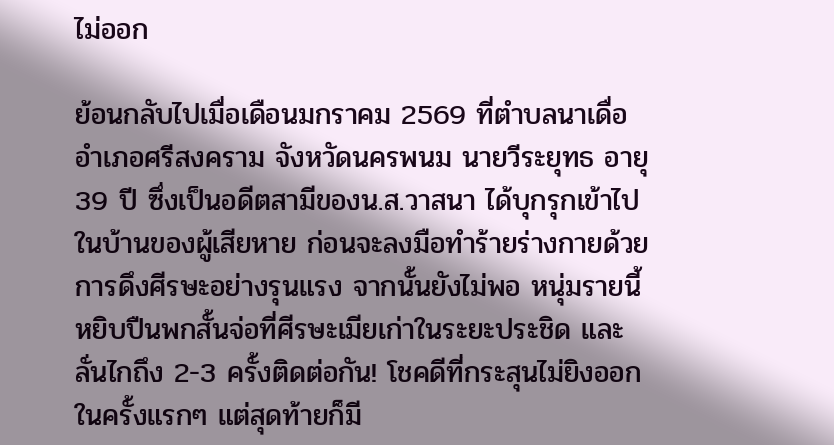ไม่ออก

ย้อนกลับไปเมื่อเดือนมกราคม 2569 ที่ตำบลนาเดื่อ อำเภอศรีสงคราม จังหวัดนครพนม นายวีระยุทธ อายุ 39 ปี ซึ่งเป็นอดีตสามีของน.ส.วาสนา ได้บุกรุกเข้าไปในบ้านของผู้เสียหาย ก่อนจะลงมือทำร้ายร่างกายด้วยการดึงศีรษะอย่างรุนแรง จากนั้นยังไม่พอ หนุ่มรายนี้หยิบปืนพกสั้นจ่อที่ศีรษะเมียเก่าในระยะประชิด และลั่นไกถึง 2-3 ครั้งติดต่อกัน! โชคดีที่กระสุนไม่ยิงออกในครั้งแรกๆ แต่สุดท้ายก็มี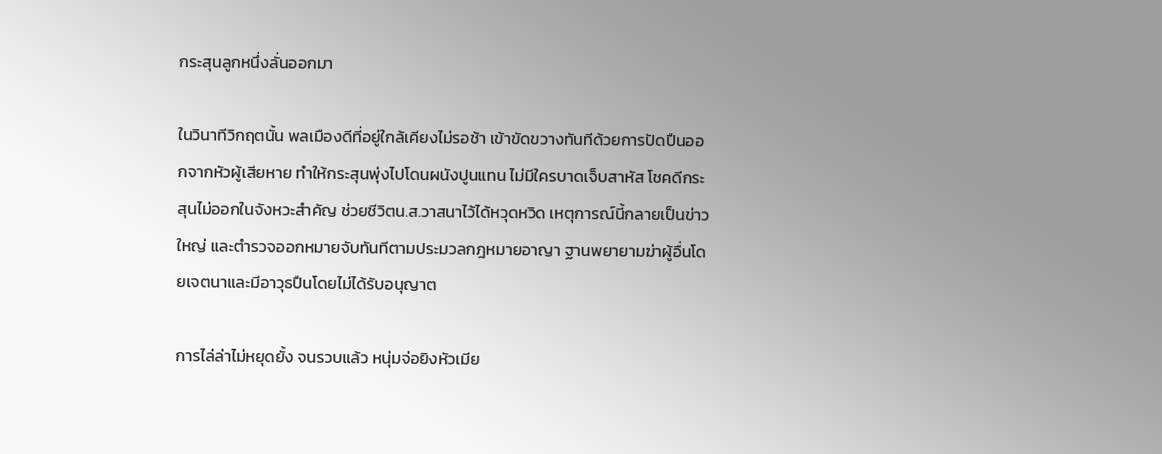กระสุนลูกหนึ่งลั่นออกมา

ในวินาทีวิกฤตนั้น พลเมืองดีที่อยู่ใกล้เคียงไม่รอช้า เข้าขัดขวางทันทีด้วยการปัดปืนออกจากหัวผู้เสียหาย ทำให้กระสุนพุ่งไปโดนผนังปูนแทน ไม่มีใครบาดเจ็บสาหัส โชคดีกระสุนไม่ออกในจังหวะสำคัญ ช่วยชีวิตน.ส.วาสนาไว้ได้หวุดหวิด เหตุการณ์นี้กลายเป็นข่าวใหญ่ และตำรวจออกหมายจับทันทีตามประมวลกฎหมายอาญา ฐานพยายามฆ่าผู้อื่นโดยเจตนาและมีอาวุธปืนโดยไม่ได้รับอนุญาต

การไล่ล่าไม่หยุดยั้ง จนรวบแล้ว หนุ่มจ่อยิงหัวเมีย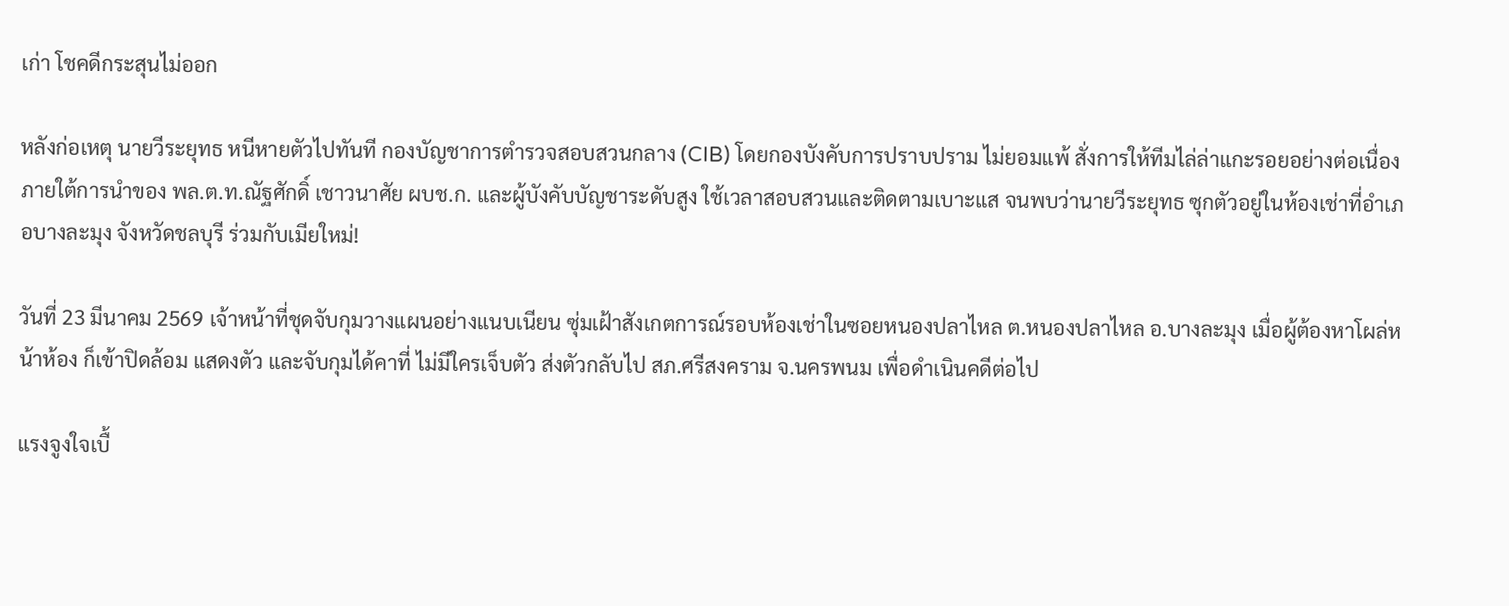เก่า โชคดีกระสุนไม่ออก

หลังก่อเหตุ นายวีระยุทธ หนีหายตัวไปทันที กองบัญชาการตำรวจสอบสวนกลาง (CIB) โดยกองบังคับการปราบปราม ไม่ยอมแพ้ สั่งการให้ทีมไล่ล่าแกะรอยอย่างต่อเนื่อง ภายใต้การนำของ พล.ต.ท.ณัฐศักดิ์ เชาวนาศัย ผบช.ก. และผู้บังคับบัญชาระดับสูง ใช้เวลาสอบสวนและติดตามเบาะแส จนพบว่านายวีระยุทธ ซุกตัวอยู่ในห้องเช่าที่อำเภอบางละมุง จังหวัดชลบุรี ร่วมกับเมียใหม่!

วันที่ 23 มีนาคม 2569 เจ้าหน้าที่ชุดจับกุมวางแผนอย่างแนบเนียน ซุ่มเฝ้าสังเกตการณ์รอบห้องเช่าในซอยหนองปลาไหล ต.หนองปลาไหล อ.บางละมุง เมื่อผู้ต้องหาโผล่หน้าห้อง ก็เข้าปิดล้อม แสดงตัว และจับกุมได้คาที่ ไม่มีใครเจ็บตัว ส่งตัวกลับไป สภ.ศรีสงคราม จ.นครพนม เพื่อดำเนินคดีต่อไป

แรงจูงใจเบื้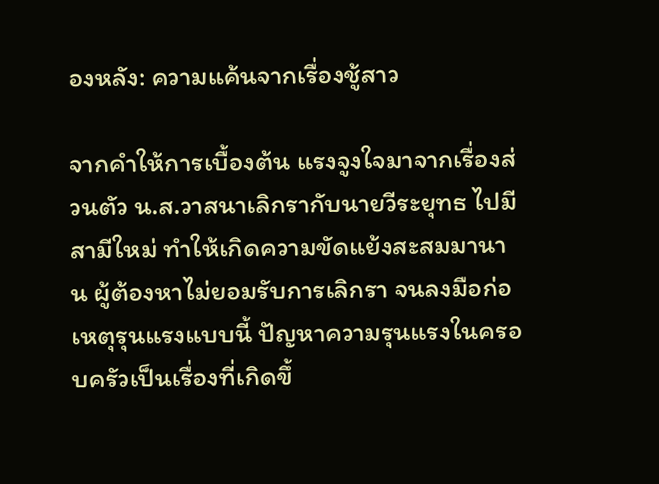องหลัง: ความแค้นจากเรื่องชู้สาว

จากคำให้การเบื้องต้น แรงจูงใจมาจากเรื่องส่วนตัว น.ส.วาสนาเลิกรากับนายวีระยุทธ ไปมีสามีใหม่ ทำให้เกิดความขัดแย้งสะสมมานาน ผู้ต้องหาไม่ยอมรับการเลิกรา จนลงมือก่อเหตุรุนแรงแบบนี้ ปัญหาความรุนแรงในครอบครัวเป็นเรื่องที่เกิดขึ้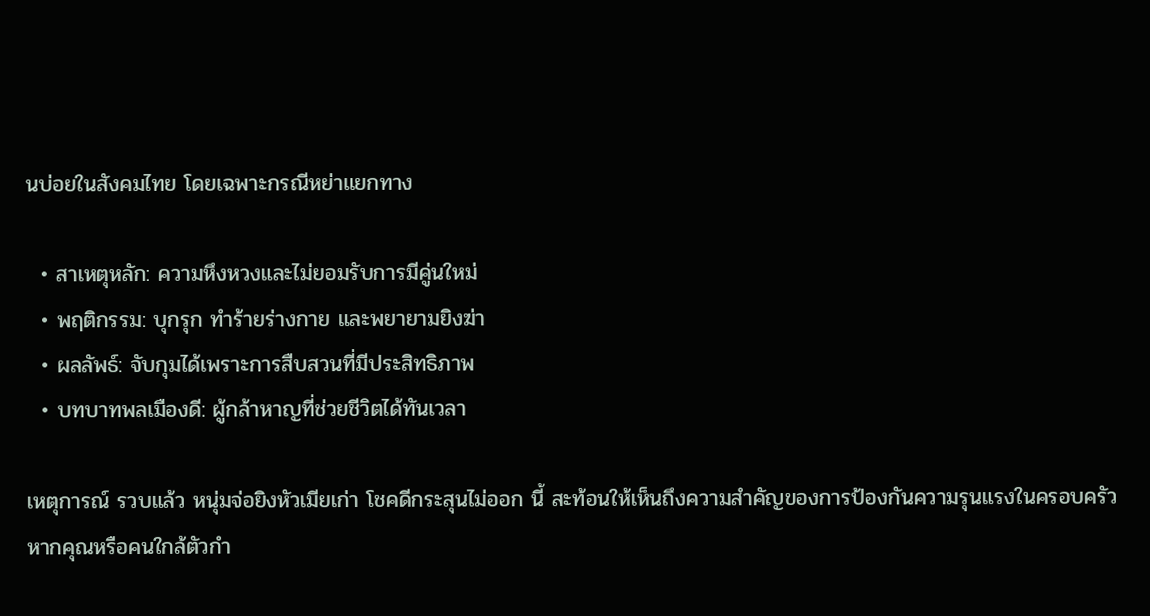นบ่อยในสังคมไทย โดยเฉพาะกรณีหย่าแยกทาง

  • สาเหตุหลัก: ความหึงหวงและไม่ยอมรับการมีคู่นใหม่
  • พฤติกรรม: บุกรุก ทำร้ายร่างกาย และพยายามยิงฆ่า
  • ผลลัพธ์: จับกุมได้เพราะการสืบสวนที่มีประสิทธิภาพ
  • บทบาทพลเมืองดี: ผู้กล้าหาญที่ช่วยชีวิตได้ทันเวลา

เหตุการณ์ รวบแล้ว หนุ่มจ่อยิงหัวเมียเก่า โชคดีกระสุนไม่ออก นี้ สะท้อนให้เห็นถึงความสำคัญของการป้องกันความรุนแรงในครอบครัว หากคุณหรือคนใกล้ตัวกำ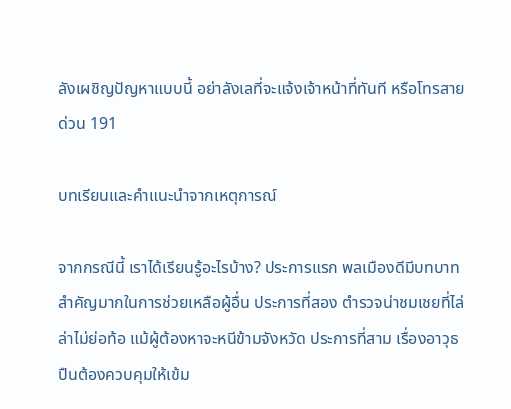ลังเผชิญปัญหาแบบนี้ อย่าลังเลที่จะแจ้งเจ้าหน้าที่ทันที หรือโทรสายด่วน 191

บทเรียนและคำแนะนำจากเหตุการณ์

จากกรณีนี้ เราได้เรียนรู้อะไรบ้าง? ประการแรก พลเมืองดีมีบทบาทสำคัญมากในการช่วยเหลือผู้อื่น ประการที่สอง ตำรวจน่าชมเชยที่ไล่ล่าไม่ย่อท้อ แม้ผู้ต้องหาจะหนีข้ามจังหวัด ประการที่สาม เรื่องอาวุธปืนต้องควบคุมให้เข้ม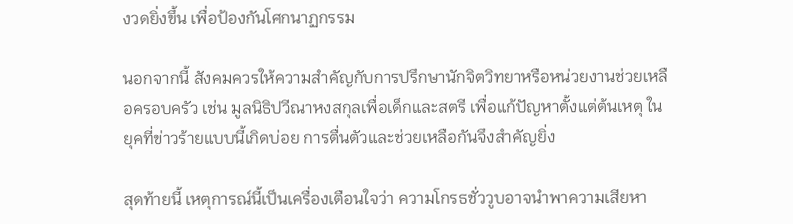งวดยิ่งขึ้น เพื่อป้องกันโศกนาฏกรรม

นอกจากนี้ สังคมควรให้ความสำคัญกับการปรึกษานักจิตวิทยาหรือหน่วยงานช่วยเหลือครอบครัว เช่น มูลนิธิปวีณาหงสกุลเพื่อเด็กและสตรี เพื่อแก้ปัญหาตั้งแต่ต้นเหตุ ในยุคที่ข่าวร้ายแบบนี้เกิดบ่อย การตื่นตัวและช่วยเหลือกันจึงสำคัญยิ่ง

สุดท้ายนี้ เหตุการณ์นี้เป็นเครื่องเตือนใจว่า ความโกรธชั่ววูบอาจนำพาความเสียหา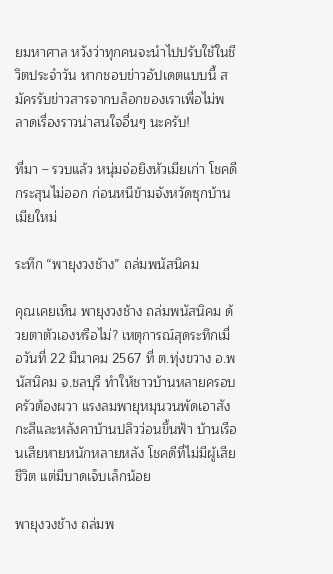ยมหาศาล หวังว่าทุกคนจะนำไปปรับใช้ในชีวิตประจำวัน หากชอบข่าวอัปเดตแบบนี้ สมัครรับข่าวสารจากบล็อกของเราเพื่อไม่พลาดเรื่องราวน่าสนใจอื่นๆ นะครับ!

ที่มา – รวบแล้ว หนุ่มจ่อยิงหัวเมียเก่า โชคดีกระสุนไม่ออก ก่อนหนีข้ามจังหวัดซุกบ้านเมียใหม่

ระทึก “พายุงวงช้าง” ถล่มพนัสนิคม

คุณเคยเห็น พายุงวงช้าง ถล่มพนัสนิคม ด้วยตาตัวเองหรือไม่? เหตุการณ์สุดระทึกเมื่อวันที่ 22 มีนาคม 2567 ที่ ต.ทุ่งขวาง อ.พนัสนิคม จ.ชลบุรี ทำให้ชาวบ้านหลายครอบครัวต้องผวา แรงลมพายุหมุนวนพัดเอาสังกะสีและหลังคาบ้านปลิวว่อนขึ้นฟ้า บ้านเรือนเสียหายหนักหลายหลัง โชคดีที่ไม่มีผู้เสียชีวิต แต่มีบาดเจ็บเล็กน้อย

พายุงวงช้าง ถล่มพ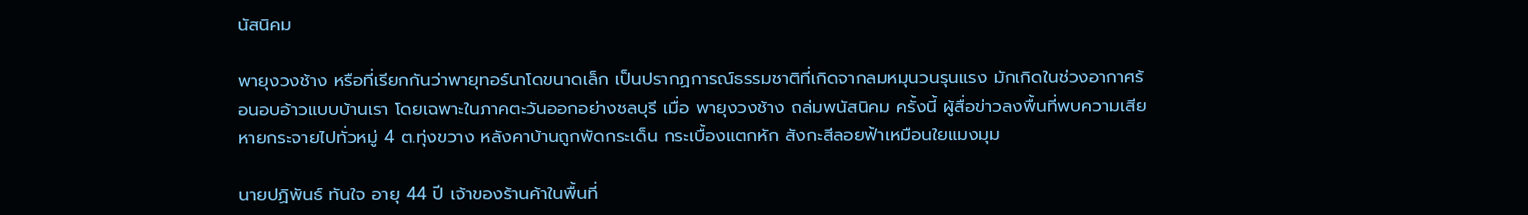นัสนิคม

พายุงวงช้าง หรือที่เรียกกันว่าพายุทอร์นาโดขนาดเล็ก เป็นปรากฏการณ์ธรรมชาติที่เกิดจากลมหมุนวนรุนแรง มักเกิดในช่วงอากาศร้อนอบอ้าวแบบบ้านเรา โดยเฉพาะในภาคตะวันออกอย่างชลบุรี เมื่อ พายุงวงช้าง ถล่มพนัสนิคม ครั้งนี้ ผู้สื่อข่าวลงพื้นที่พบความเสียหายกระจายไปทั่วหมู่ 4 ต.ทุ่งขวาง หลังคาบ้านถูกพัดกระเด็น กระเบื้องแตกหัก สังกะสีลอยฟ้าเหมือนใยแมงมุม

นายปฏิพันธ์ ทันใจ อายุ 44 ปี เจ้าของร้านค้าในพื้นที่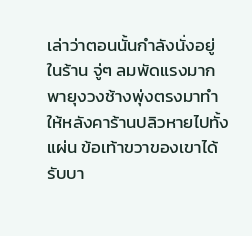เล่าว่าตอนนั้นกำลังนั่งอยู่ในร้าน จู่ๆ ลมพัดแรงมาก พายุงวงช้างพุ่งตรงมาทำให้หลังคาร้านปลิวหายไปทั้งแผ่น ข้อเท้าขวาของเขาได้รับบา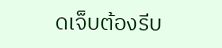ดเจ็บต้องรีบ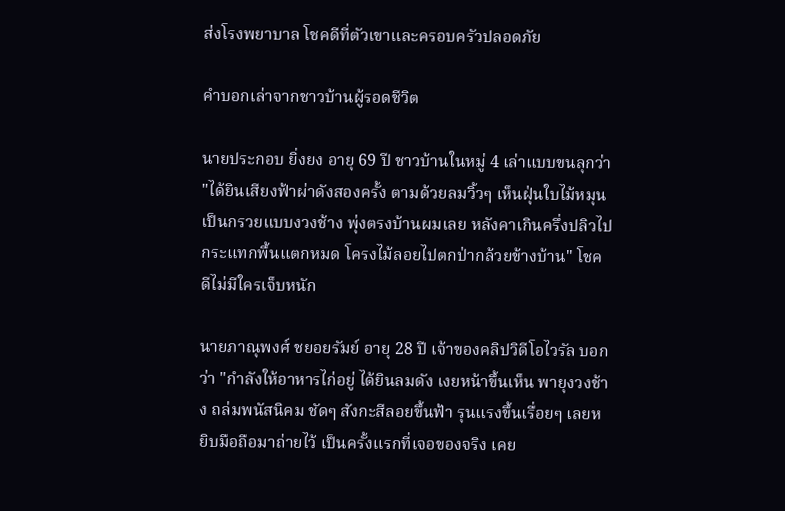ส่งโรงพยาบาล โชคดีที่ตัวเขาและครอบครัวปลอดภัย

คำบอกเล่าจากชาวบ้านผู้รอดชีวิต

นายประกอบ ยิ่งยง อายุ 69 ปี ชาวบ้านในหมู่ 4 เล่าแบบขนลุกว่า "ได้ยินเสียงฟ้าผ่าดังสองครั้ง ตามด้วยลมวิ้วๆ เห็นฝุ่นใบไม้หมุนเป็นกรวยแบบงวงช้าง พุ่งตรงบ้านผมเลย หลังคาเกินครึ่งปลิวไปกระแทกพื้นแตกหมด โครงไม้ลอยไปตกป่ากล้วยข้างบ้าน" โชคดีไม่มีใครเจ็บหนัก

นายภาณุพงศ์ ชยอยรัมย์ อายุ 28 ปี เจ้าของคลิปวิดีโอไวรัล บอกว่า "กำลังให้อาหารไก่อยู่ ได้ยินลมดัง เงยหน้าขึ้นเห็น พายุงวงช้าง ถล่มพนัสนิคม ชัดๆ สังกะสีลอยขึ้นฟ้า รุนแรงขึ้นเรื่อยๆ เลยหยิบมือถือมาถ่ายไว้ เป็นครั้งแรกที่เจอของจริง เคย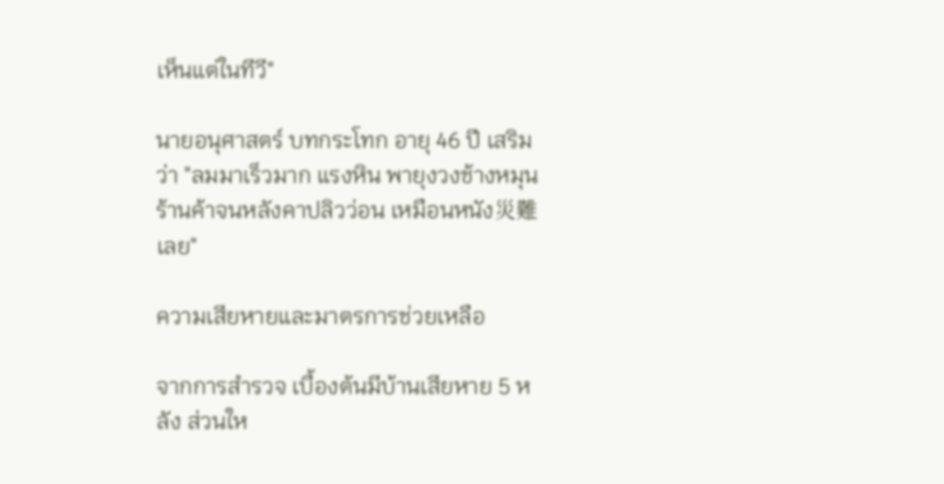เห็นแต่ในทีวี"

นายอนุศาสตร์ บทกระโทก อายุ 46 ปี เสริมว่า "ลมมาเร็วมาก แรงหิน พายุงวงช้างหมุนร้านค้าจนหลังคาปลิวว่อน เหมือนหนัง災難เลย"

ความเสียหายและมาตรการช่วยเหลือ

จากการสำรวจ เบื้องต้นมีบ้านเสียหาย 5 หลัง ส่วนให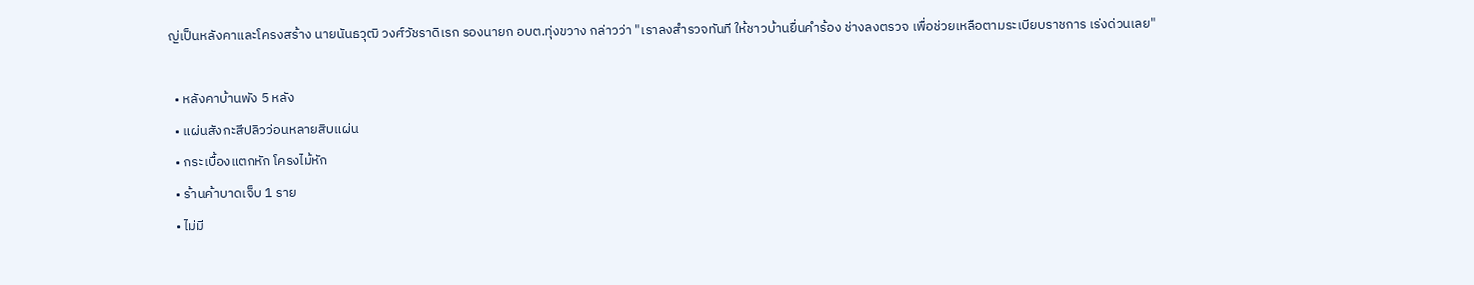ญ่เป็นหลังคาและโครงสร้าง นายนันธวุฒิ วงศ์วัชราดิเรก รองนายก อบต.ทุ่งขวาง กล่าวว่า "เราลงสำรวจทันที ให้ชาวบ้านยื่นคำร้อง ช่างลงตรวจ เพื่อช่วยเหลือตามระเบียบราชการ เร่งด่วนเลย"

  • หลังคาบ้านพัง 5 หลัง
  • แผ่นสังกะสีปลิวว่อนหลายสิบแผ่น
  • กระเบื้องแตกหัก โครงไม้หัก
  • ร้านค้าบาดเจ็บ 1 ราย
  • ไม่มี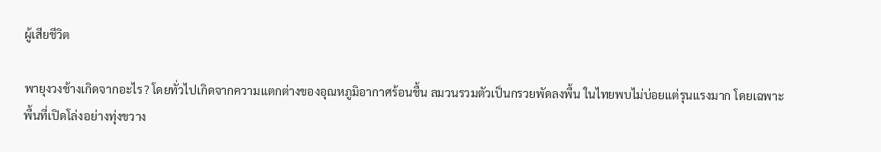ผู้เสียชีวิต

พายุงวงช้างเกิดจากอะไร? โดยทั่วไปเกิดจากความแตกต่างของอุณหภูมิอากาศร้อนชื้น ลมวนรวมตัวเป็นกรวยพัดลงพื้น ในไทยพบไม่บ่อยแต่รุนแรงมาก โดยเฉพาะพื้นที่เปิดโล่งอย่างทุ่งขวาง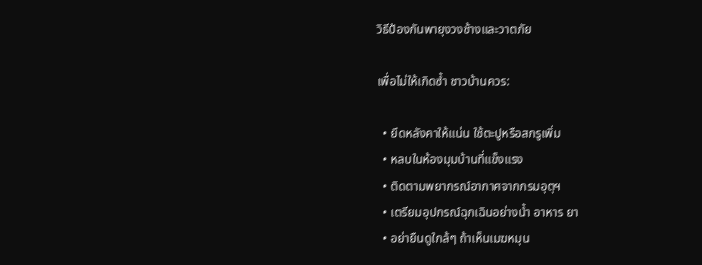วิธีป้องกันพายุงวงช้างและวาตภัย

เพื่อไม่ให้เกิดซ้ำ ชาวบ้านควร:

  • ยึดหลังคาให้แน่น ใช้ตะปูหรือสกรูเพิ่ม
  • หลบในห้องมุมบ้านที่แข็งแรง
  • ติดตามพยากรณ์อากาศจากกรมอุตุฯ
  • เตรียมอุปกรณ์ฉุกเฉินอย่างน้ำ อาหาร ยา
  • อย่ายืนดูใกล้ๆ ถ้าเห็นเมฆหมุน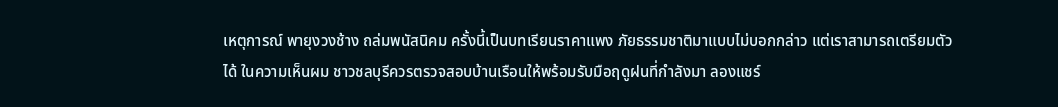เหตุการณ์ พายุงวงช้าง ถล่มพนัสนิคม ครั้งนี้เป็นบทเรียนราคาแพง ภัยธรรมชาติมาแบบไม่บอกกล่าว แต่เราสามารถเตรียมตัวได้ ในความเห็นผม ชาวชลบุรีควรตรวจสอบบ้านเรือนให้พร้อมรับมือฤดูฝนที่กำลังมา ลองแชร์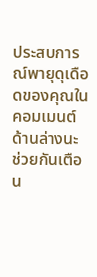ประสบการณ์พายุดุเดือดของคุณในคอมเมนต์ด้านล่างนะ ช่วยกันเตือน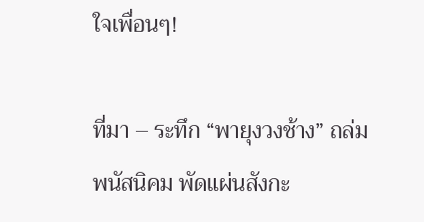ใจเพื่อนๆ!

ที่มา – ระทึก “พายุงวงช้าง” ถล่มพนัสนิคม พัดแผ่นสังกะ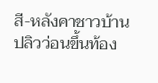สี-หลังคาชาวบ้านปลิวว่อนขึ้นท้อง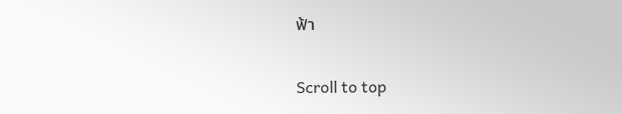ฟ้า

Scroll to top